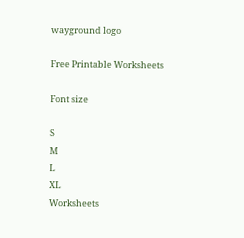wayground logo

Free Printable Worksheets

Font size

S
M
L
XL
Worksheets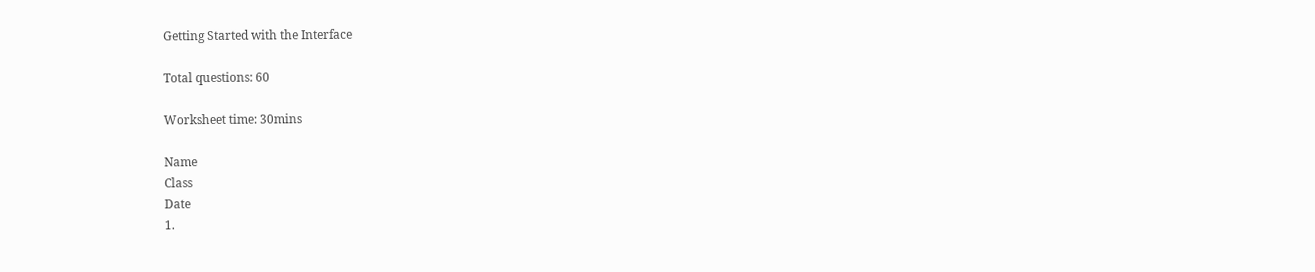Getting Started with the Interface

Total questions: 60

Worksheet time: 30mins

Name
Class
Date
1.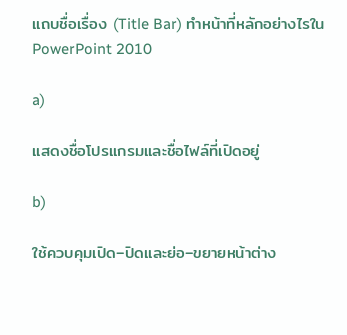แถบชื่อเรื่อง (Title Bar) ทำหน้าที่หลักอย่างไรใน PowerPoint 2010

a)

แสดงชื่อโปรแกรมและชื่อไฟล์ที่เปิดอยู่

b)

ใช้ควบคุมเปิด–ปิดและย่อ–ขยายหน้าต่าง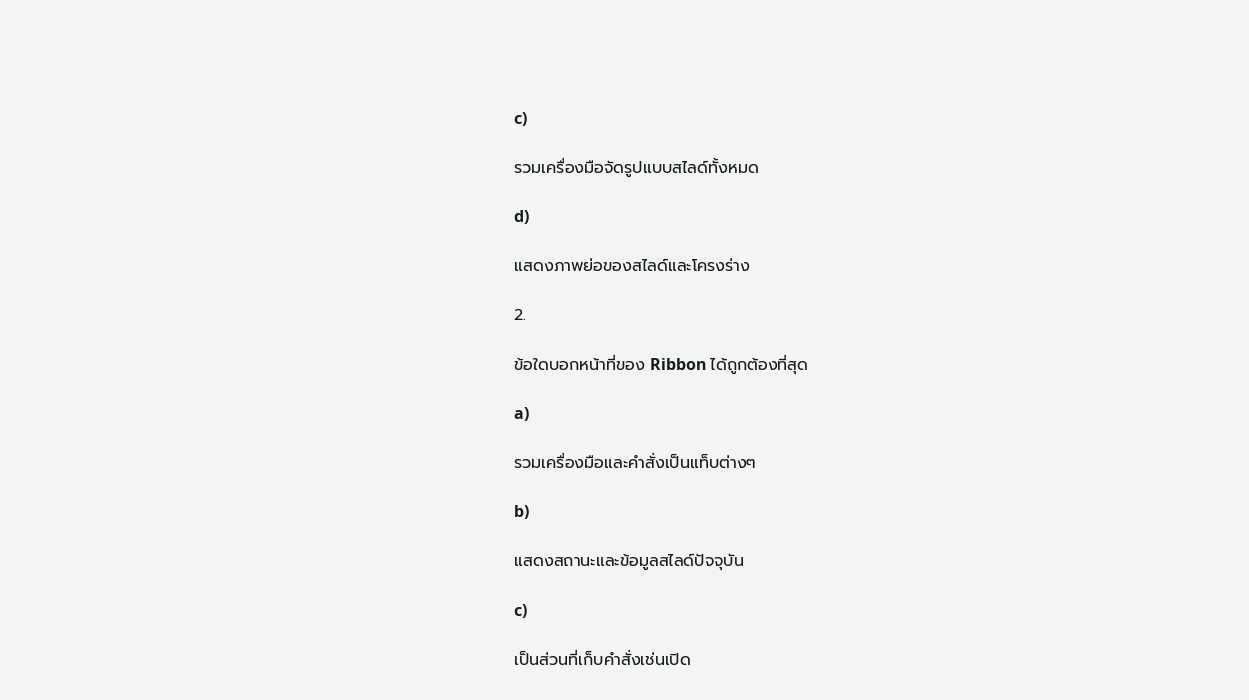c)

รวมเครื่องมือจัดรูปแบบสไลด์ทั้งหมด

d)

แสดงภาพย่อของสไลด์และโครงร่าง

2.

ข้อใดบอกหน้าที่ของ Ribbon ได้ถูกต้องที่สุด

a)

รวมเครื่องมือและคำสั่งเป็นแท็บต่างๆ

b)

แสดงสถานะและข้อมูลสไลด์ปัจจุบัน

c)

เป็นส่วนที่เก็บคำสั่งเช่นเปิด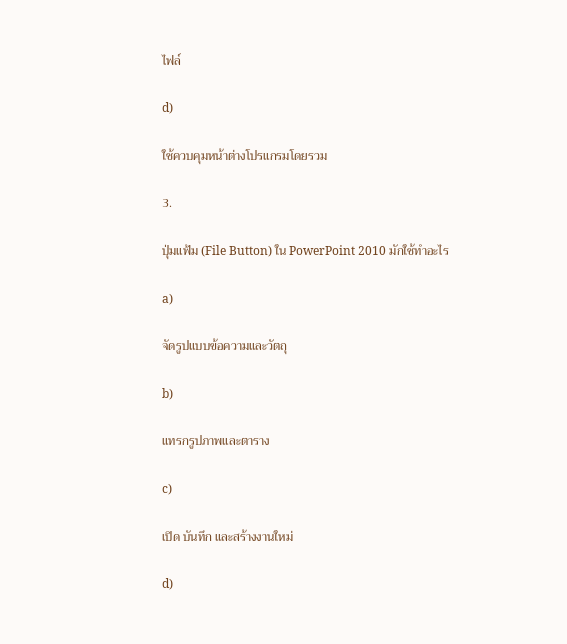ไฟล์

d)

ใช้ควบคุมหน้าต่างโปรแกรมโดยรวม

3.

ปุ่มแฟ้ม (File Button) ใน PowerPoint 2010 มักใช้ทำอะไร

a)

จัดรูปแบบข้อความและวัตถุ

b)

แทรกรูปภาพและตาราง

c)

เปิด บันทึก และสร้างงานใหม่

d)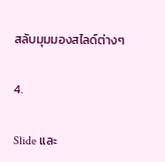สลับมุมมองสไลด์ต่างๆ

4.

Slide และ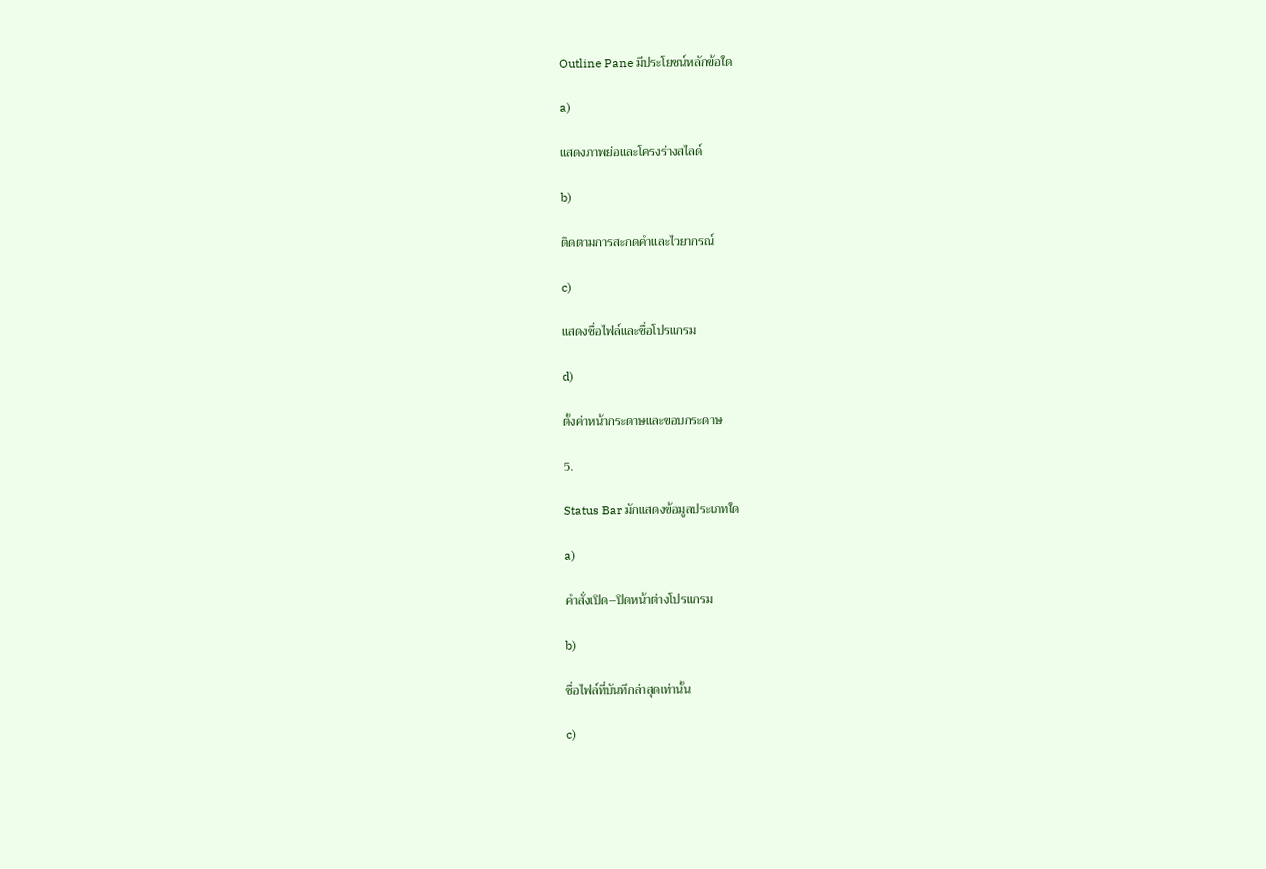Outline Pane มีประโยชน์หลักข้อใด

a)

แสดงภาพย่อและโครงร่างสไลด์

b)

ติดตามการสะกดคำและไวยากรณ์

c)

แสดงชื่อไฟล์และชื่อโปรแกรม

d)

ตั้งค่าหน้ากระดาษและขอบกระดาษ

5.

Status Bar มักแสดงข้อมูลประเภทใด

a)

คำสั่งเปิด–ปิดหน้าต่างโปรแกรม

b)

ชื่อไฟล์ที่บันทึกล่าสุดเท่านั้น

c)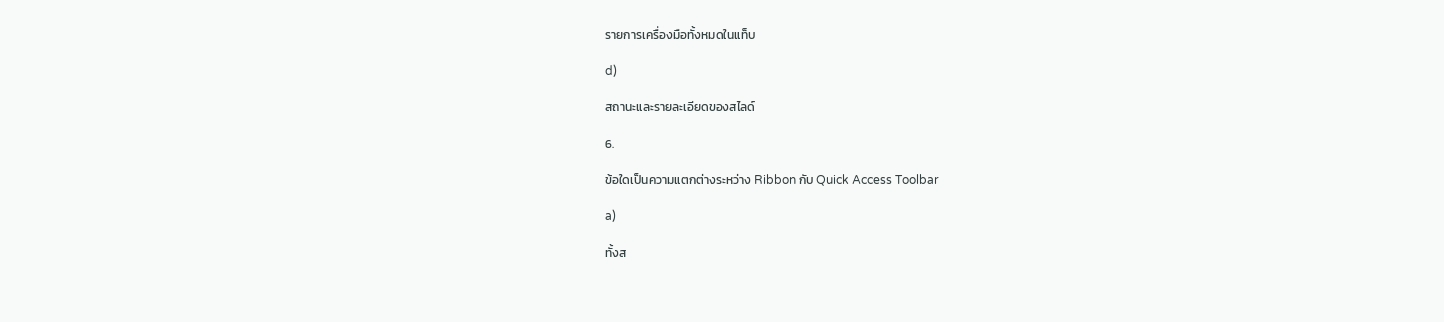รายการเครื่องมือทั้งหมดในแท็บ

d)

สถานะและรายละเอียดของสไลด์

6.

ข้อใดเป็นความแตกต่างระหว่าง Ribbon กับ Quick Access Toolbar

a)

ทั้งส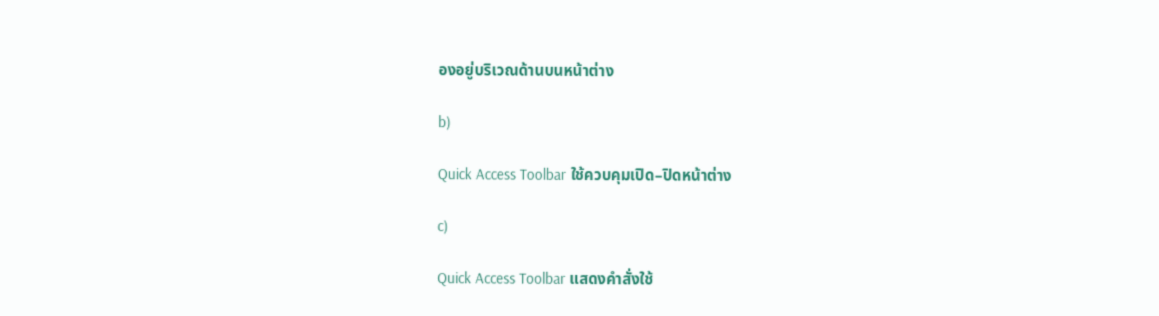องอยู่บริเวณด้านบนหน้าต่าง

b)

Quick Access Toolbar ใช้ควบคุมเปิด–ปิดหน้าต่าง

c)

Quick Access Toolbar แสดงคำสั่งใช้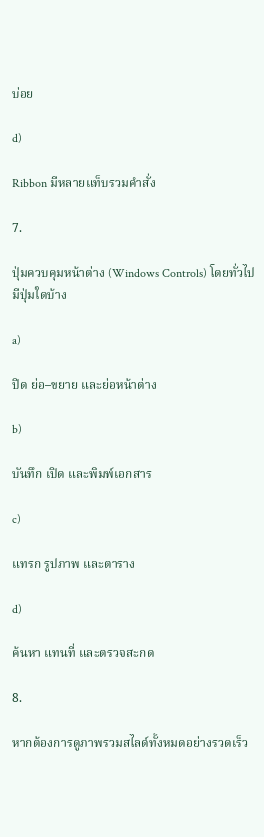บ่อย

d)

Ribbon มีหลายแท็บรวมคำสั่ง

7.

ปุ่มควบคุมหน้าต่าง (Windows Controls) โดยทั่วไปมีปุ่มใดบ้าง

a)

ปิด ย่อ–ขยาย และย่อหน้าต่าง

b)

บันทึก เปิด และพิมพ์เอกสาร

c)

แทรก รูปภาพ และตาราง

d)

ค้นหา แทนที่ และตรวจสะกด

8.

หากต้องการดูภาพรวมสไลด์ทั้งหมดอย่างรวดเร็ว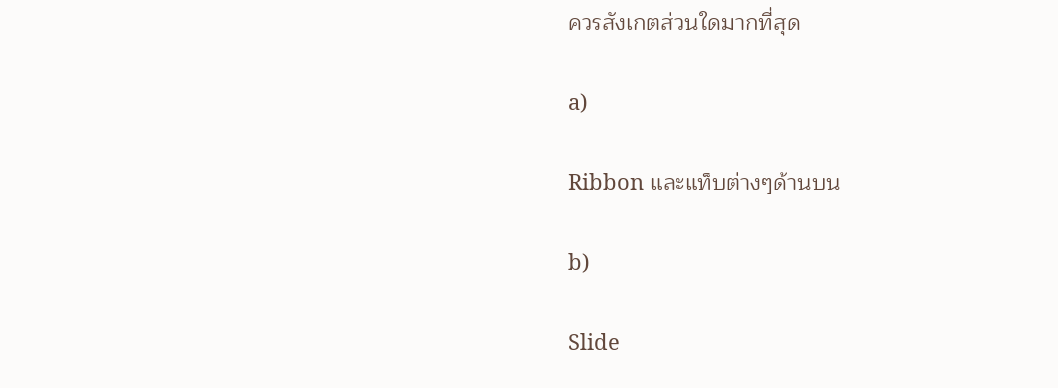ควรสังเกตส่วนใดมากที่สุด

a)

Ribbon และแท็บต่างๆด้านบน

b)

Slide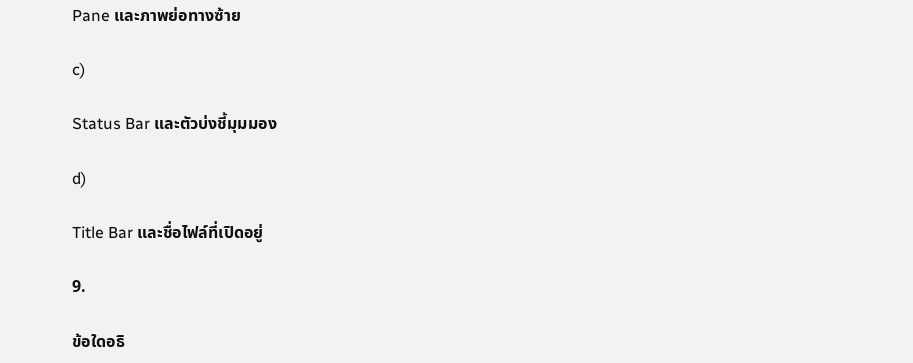Pane และภาพย่อทางซ้าย

c)

Status Bar และตัวบ่งชี้มุมมอง

d)

Title Bar และชื่อไฟล์ที่เปิดอยู่

9.

ข้อใดอธิ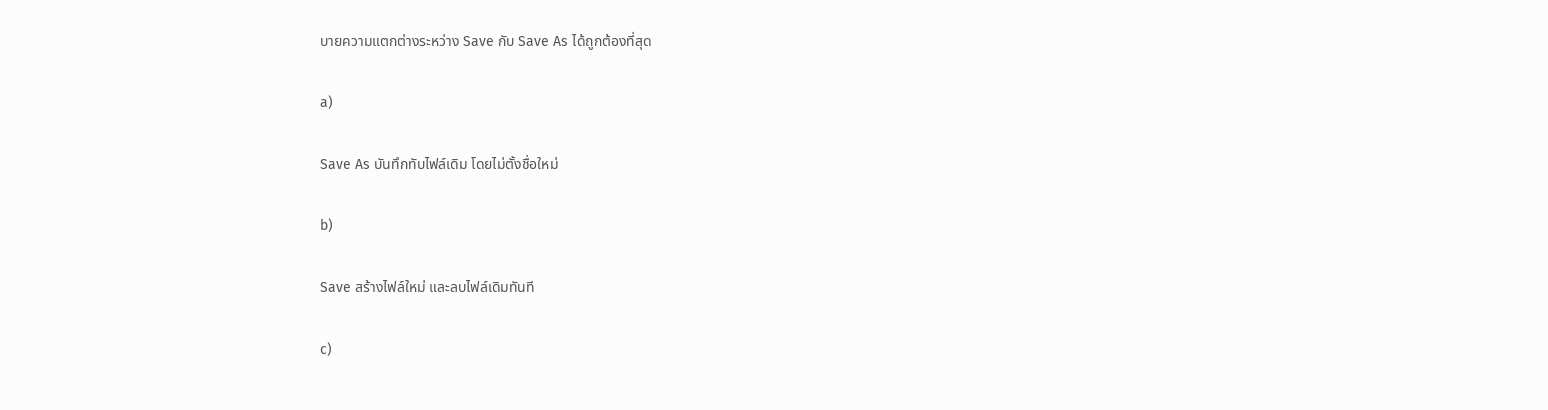บายความแตกต่างระหว่าง Save กับ Save As ได้ถูกต้องที่สุด

a)

Save As บันทึกทับไฟล์เดิม โดยไม่ตั้งชื่อใหม่

b)

Save สร้างไฟล์ใหม่ และลบไฟล์เดิมทันที

c)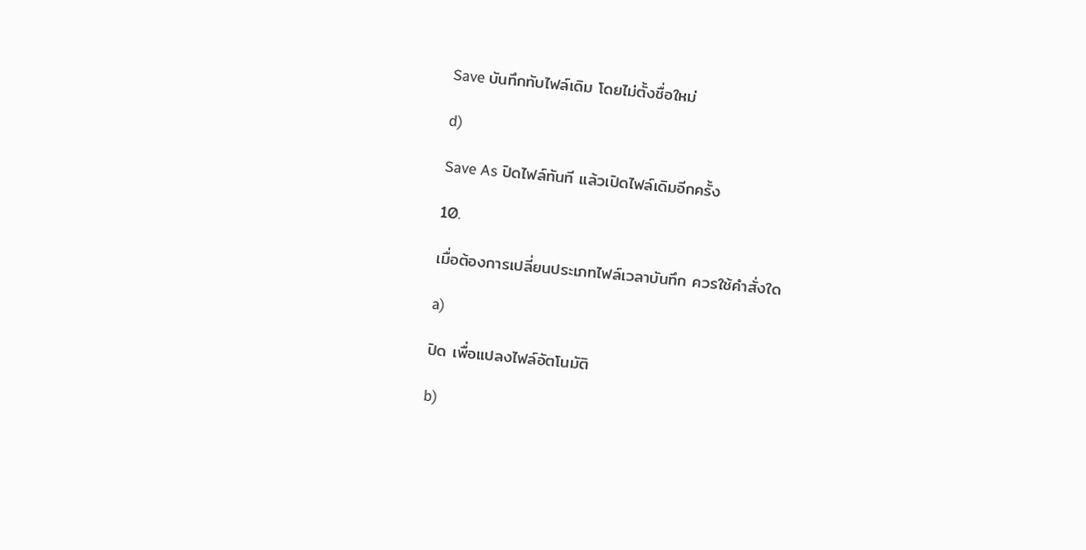Save บันทึกทับไฟล์เดิม โดยไม่ตั้งชื่อใหม่

d)

Save As ปิดไฟล์ทันที แล้วเปิดไฟล์เดิมอีกครั้ง

10.

เมื่อต้องการเปลี่ยนประเภทไฟล์เวลาบันทึก ควรใช้คำสั่งใด

a)

ปิด เพื่อแปลงไฟล์อัตโนมัติ

b)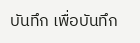บันทึก เพื่อบันทึก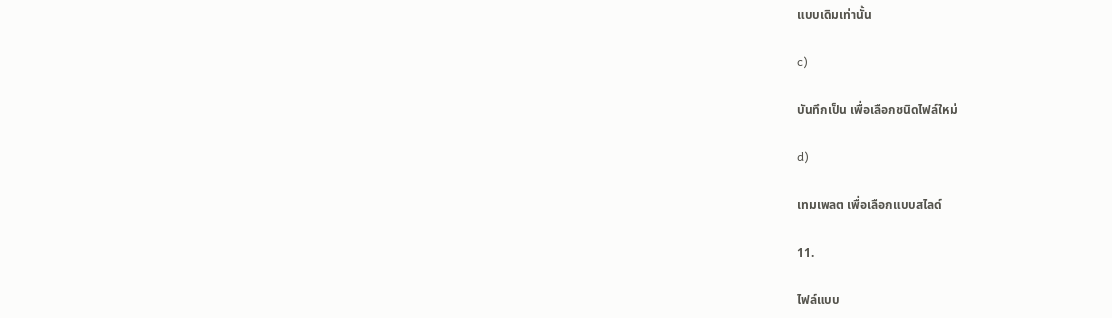แบบเดิมเท่านั้น

c)

บันทึกเป็น เพื่อเลือกชนิดไฟล์ใหม่

d)

เทมเพลต เพื่อเลือกแบบสไลด์

11.

ไฟล์แบบ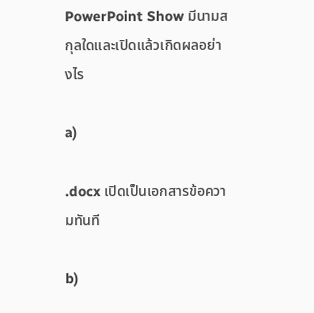PowerPoint Show มีนามสกุลใดและเปิดแล้วเกิดผลอย่างไร

a)

.docx เปิดเป็นเอกสารข้อความทันที

b)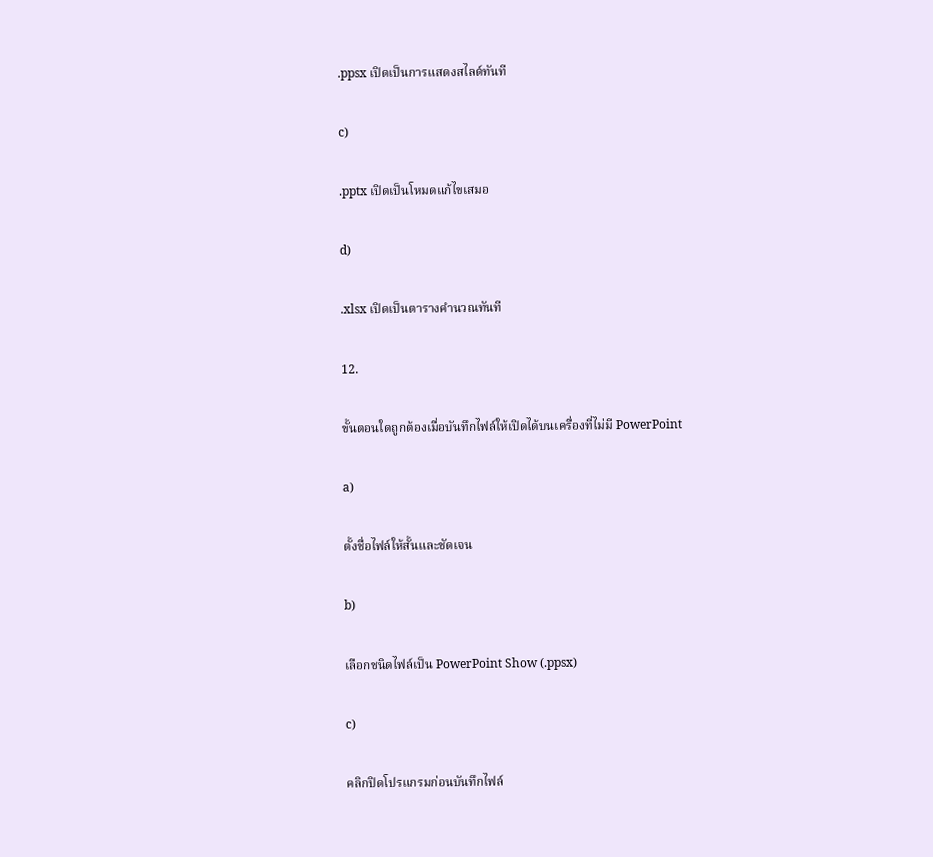.ppsx เปิดเป็นการแสดงสไลด์ทันที

c)

.pptx เปิดเป็นโหมดแก้ไขเสมอ

d)

.xlsx เปิดเป็นตารางคำนวณทันที

12.

ขั้นตอนใดถูกต้องเมื่อบันทึกไฟล์ให้เปิดได้บนเครื่องที่ไม่มี PowerPoint

a)

ตั้งชื่อไฟล์ให้สั้นและชัดเจน

b)

เลือกชนิดไฟล์เป็น PowerPoint Show (.ppsx)

c)

คลิกปิดโปรแกรมก่อนบันทึกไฟล์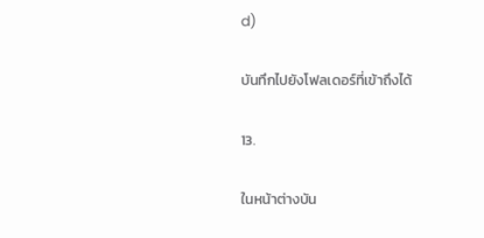d)

บันทึกไปยังโฟลเดอร์ที่เข้าถึงได้

13.

ในหน้าต่างบัน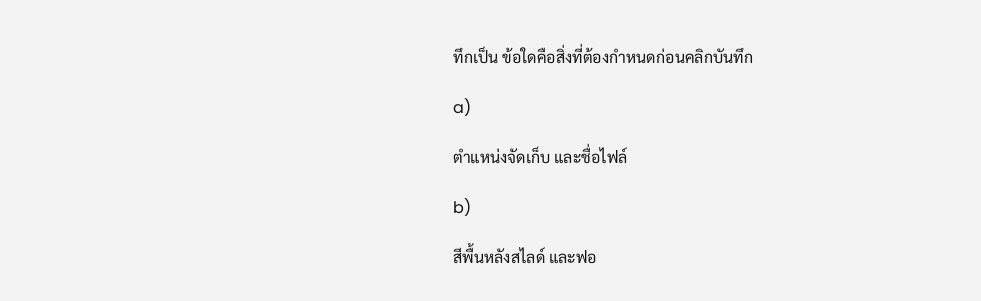ทึกเป็น ข้อใดคือสิ่งที่ต้องกำหนดก่อนคลิกบันทึก

a)

ตำแหน่งจัดเก็บ และชื่อไฟล์

b)

สีพื้นหลังสไลด์ และฟอ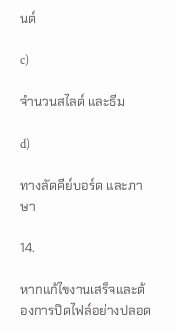นต์

c)

จำนวนสไลด์ และธีม

d)

ทางลัดคีย์บอร์ด และภาษา

14.

หากแก้ไขงานเสร็จและต้องการปิดไฟล์อย่างปลอด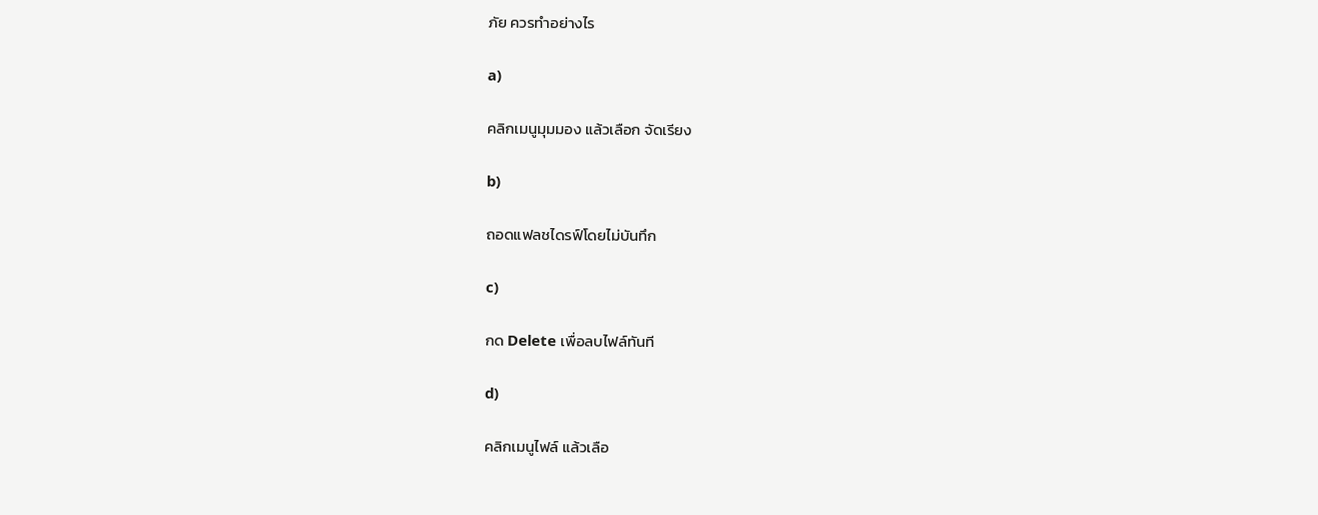ภัย ควรทำอย่างไร

a)

คลิกเมนูมุมมอง แล้วเลือก จัดเรียง

b)

ถอดแฟลชไดรฟ์โดยไม่บันทึก

c)

กด Delete เพื่อลบไฟล์ทันที

d)

คลิกเมนูไฟล์ แล้วเลือ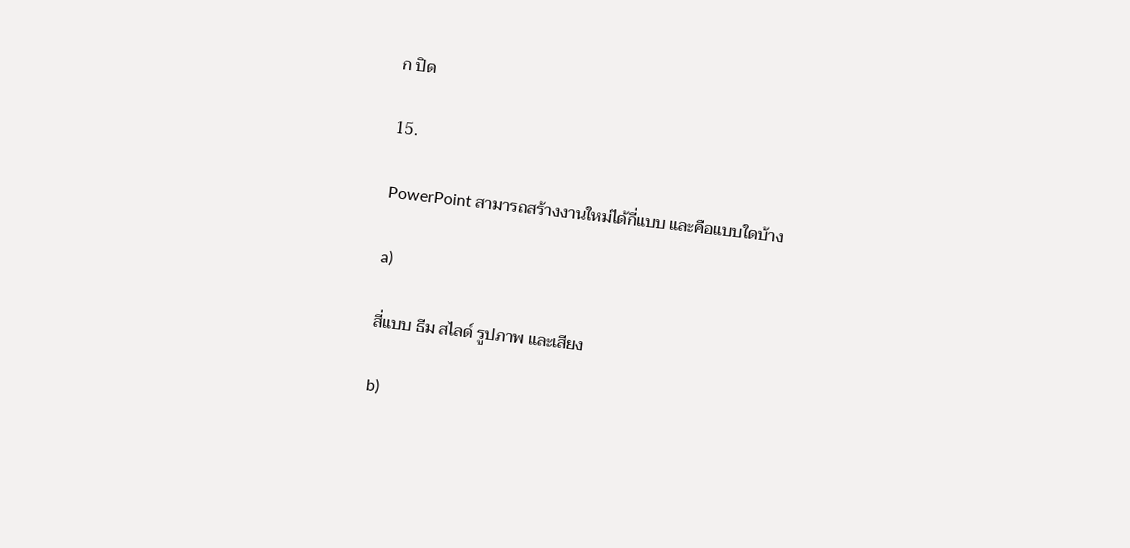ก ปิด

15.

PowerPoint สามารถสร้างงานใหม่ได้กี่แบบ และคือแบบใดบ้าง

a)

สี่แบบ ธีม สไลด์ รูปภาพ และเสียง

b)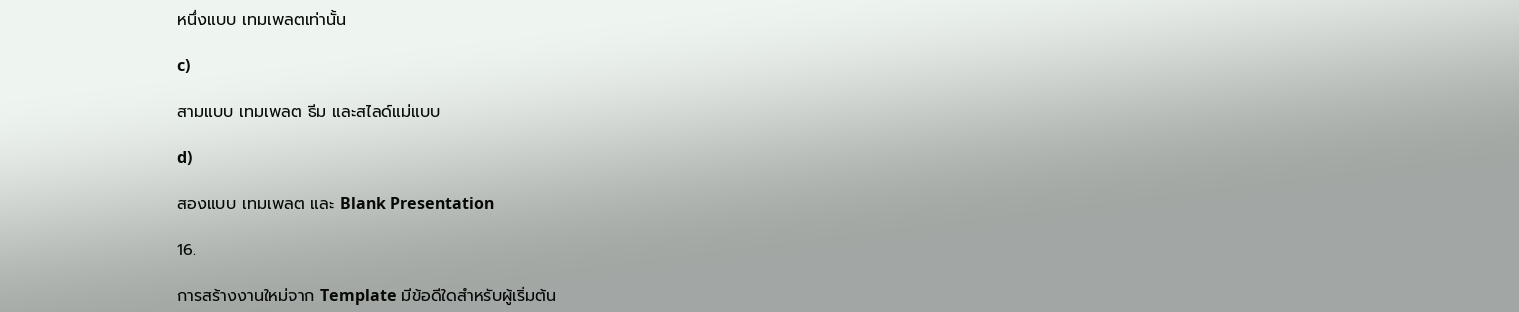หนึ่งแบบ เทมเพลตเท่านั้น

c)

สามแบบ เทมเพลต ธีม และสไลด์แม่แบบ

d)

สองแบบ เทมเพลต และ Blank Presentation

16.

การสร้างงานใหม่จาก Template มีข้อดีใดสำหรับผู้เริ่มต้น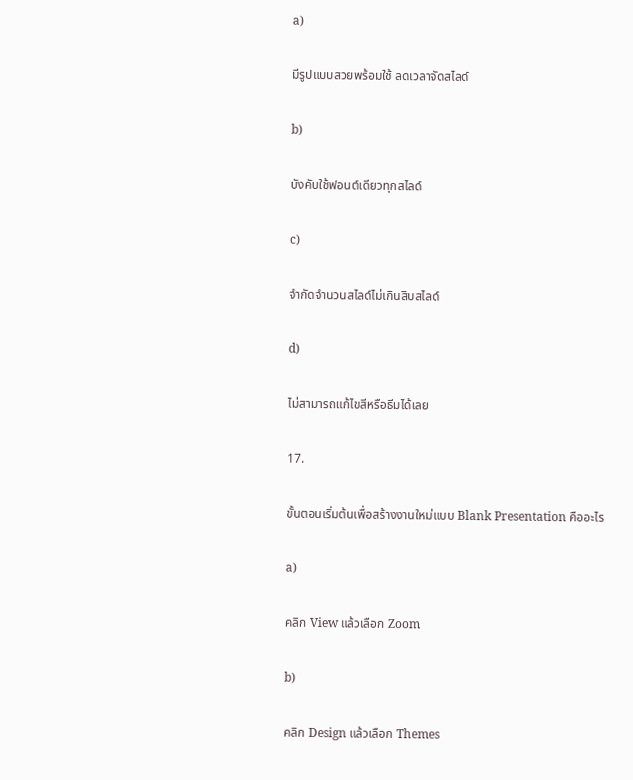a)

มีรูปแบบสวยพร้อมใช้ ลดเวลาจัดสไลด์

b)

บังคับใช้ฟอนต์เดียวทุกสไลด์

c)

จำกัดจำนวนสไลด์ไม่เกินสิบสไลด์

d)

ไม่สามารถแก้ไขสีหรือธีมได้เลย

17.

ขั้นตอนเริ่มต้นเพื่อสร้างงานใหม่แบบ Blank Presentation คืออะไร

a)

คลิก View แล้วเลือก Zoom

b)

คลิก Design แล้วเลือก Themes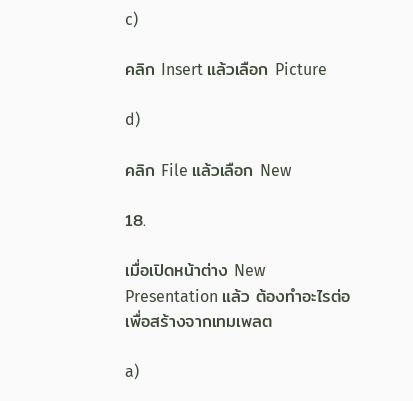c)

คลิก Insert แล้วเลือก Picture

d)

คลิก File แล้วเลือก New

18.

เมื่อเปิดหน้าต่าง New Presentation แล้ว ต้องทำอะไรต่อเพื่อสร้างจากเทมเพลต

a)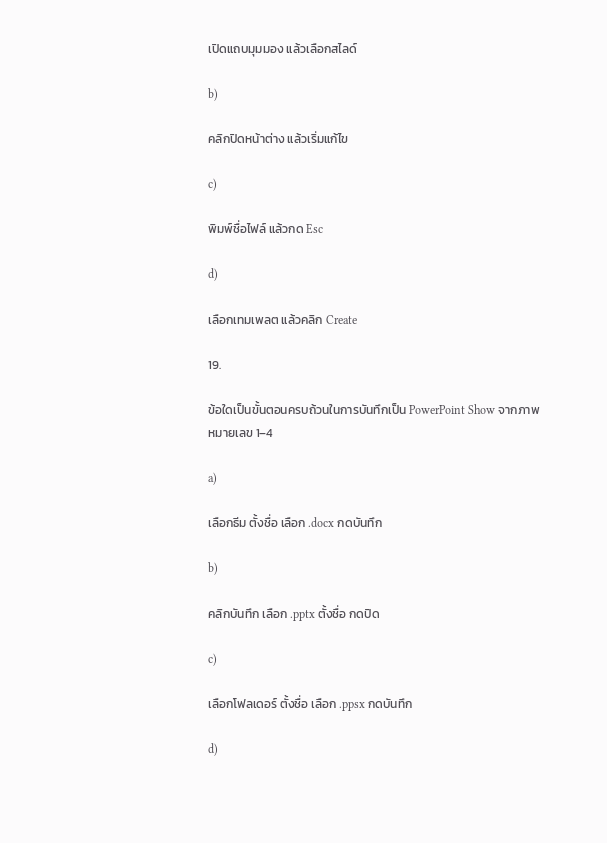เปิดแถบมุมมอง แล้วเลือกสไลด์

b)

คลิกปิดหน้าต่าง แล้วเริ่มแก้ไข

c)

พิมพ์ชื่อไฟล์ แล้วกด Esc

d)

เลือกเทมเพลต แล้วคลิก Create

19.

ข้อใดเป็นขั้นตอนครบถ้วนในการบันทึกเป็น PowerPoint Show จากภาพหมายเลข 1–4

a)

เลือกธีม ตั้งชื่อ เลือก .docx กดบันทึก

b)

คลิกบันทึก เลือก .pptx ตั้งชื่อ กดปิด

c)

เลือกโฟลเดอร์ ตั้งชื่อ เลือก .ppsx กดบันทึก

d)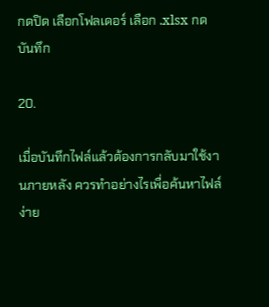กดปิด เลือกโฟลเดอร์ เลือก .xlsx กดบันทึก

20.

เมื่อบันทึกไฟล์แล้วต้องการกลับมาใช้งานภายหลัง ควรทำอย่างไรเพื่อค้นหาไฟล์ง่าย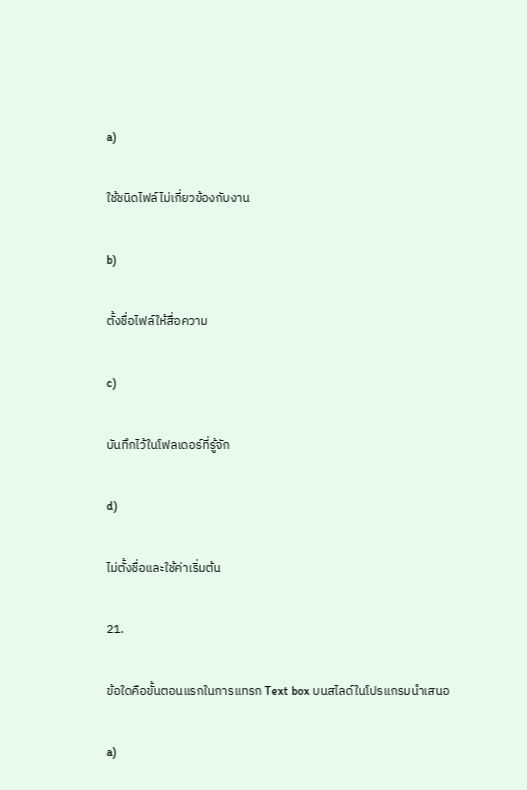a)

ใช้ชนิดไฟล์ไม่เกี่ยวข้องกับงาน

b)

ตั้งชื่อไฟล์ให้สื่อความ

c)

บันทึกไว้ในโฟลเดอร์ที่รู้จัก

d)

ไม่ตั้งชื่อและใช้ค่าเริ่มต้น

21.

ข้อใดคือขั้นตอนแรกในการแทรก Text box บนสไลด์ในโปรแกรมนำเสนอ

a)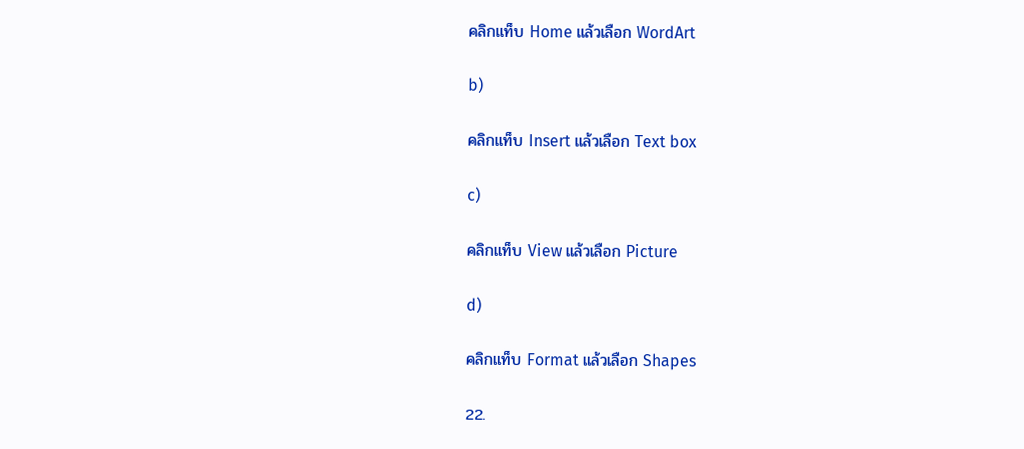คลิกแท็บ Home แล้วเลือก WordArt

b)

คลิกแท็บ Insert แล้วเลือก Text box

c)

คลิกแท็บ View แล้วเลือก Picture

d)

คลิกแท็บ Format แล้วเลือก Shapes

22.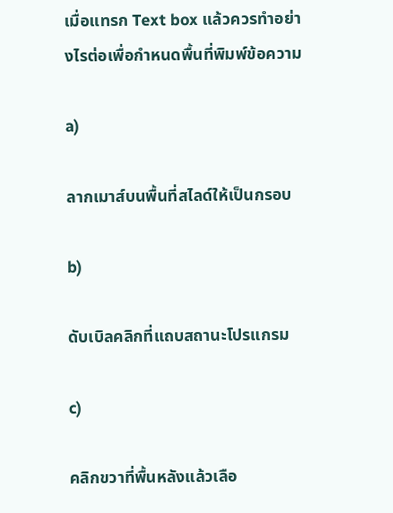เมื่อแทรก Text box แล้วควรทำอย่างไรต่อเพื่อกำหนดพื้นที่พิมพ์ข้อความ

a)

ลากเมาส์บนพื้นที่สไลด์ให้เป็นกรอบ

b)

ดับเบิลคลิกที่แถบสถานะโปรแกรม

c)

คลิกขวาที่พื้นหลังแล้วเลือ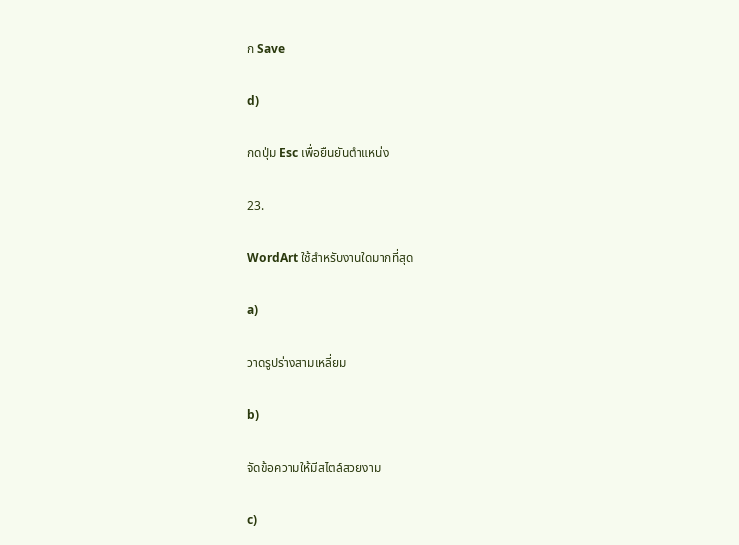ก Save

d)

กดปุ่ม Esc เพื่อยืนยันตำแหน่ง

23.

WordArt ใช้สำหรับงานใดมากที่สุด

a)

วาดรูปร่างสามเหลี่ยม

b)

จัดข้อความให้มีสไตล์สวยงาม

c)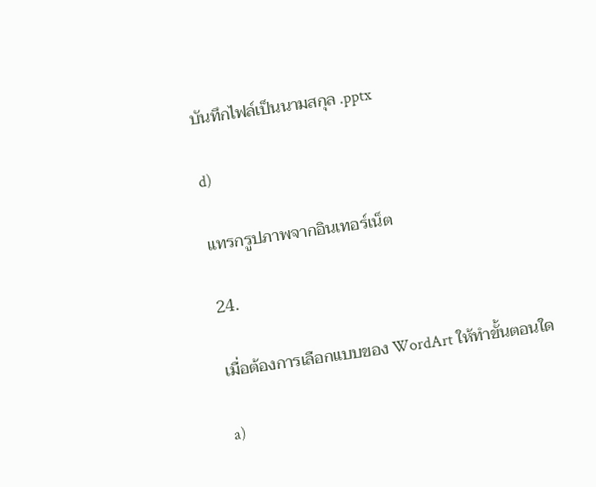บันทึกไฟล์เป็นนามสกุล .pptx

d)

แทรกรูปภาพจากอินเทอร์เน็ต

24.

เมื่อต้องการเลือกแบบของ WordArt ให้ทำขั้นตอนใด

a)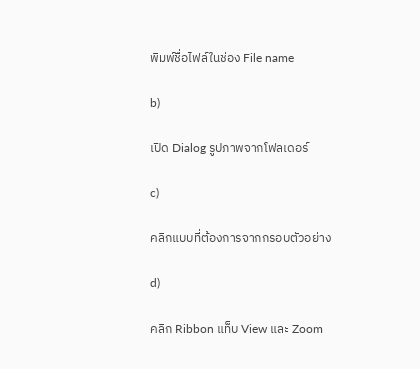พิมพ์ชื่อไฟล์ในช่อง File name

b)

เปิด Dialog รูปภาพจากโฟลเดอร์

c)

คลิกแบบที่ต้องการจากกรอบตัวอย่าง

d)

คลิก Ribbon แท็บ View และ Zoom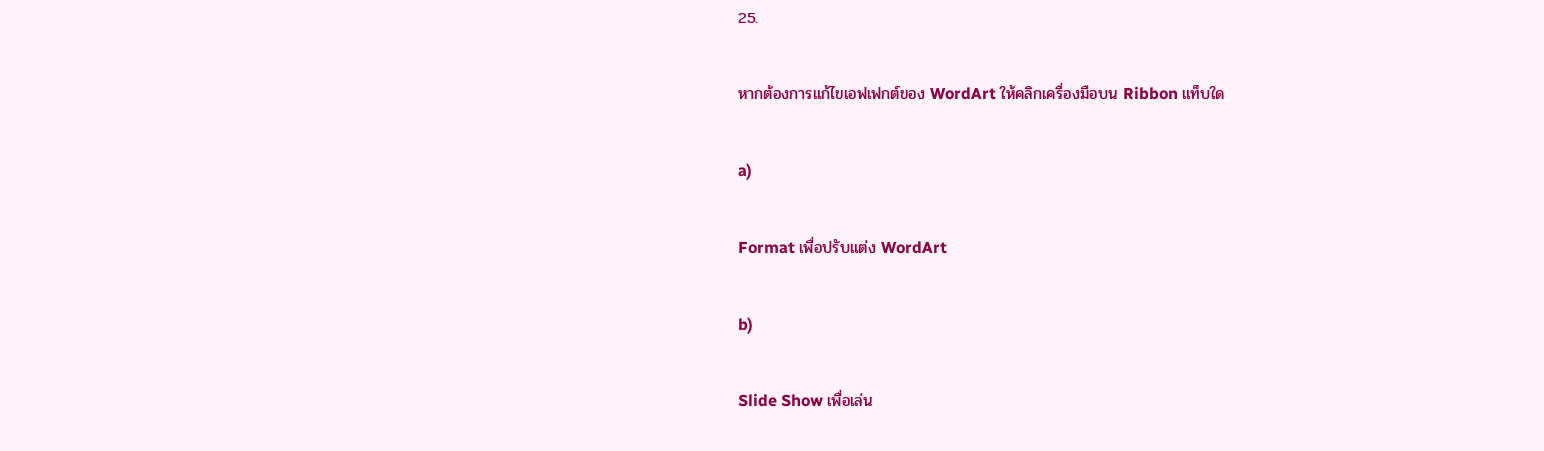25.

หากต้องการแก้ไขเอฟเฟกต์ของ WordArt ให้คลิกเครื่องมือบน Ribbon แท็บใด

a)

Format เพื่อปรับแต่ง WordArt

b)

Slide Show เพื่อเล่น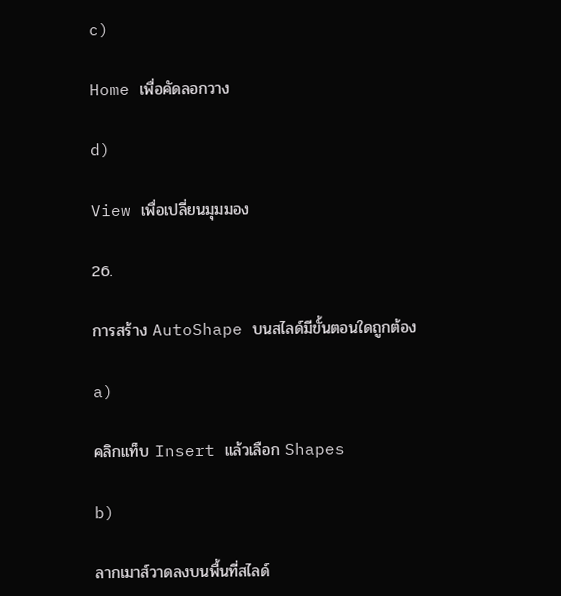c)

Home เพื่อคัดลอกวาง

d)

View เพื่อเปลี่ยนมุมมอง

26.

การสร้าง AutoShape บนสไลด์มีขั้นตอนใดถูกต้อง

a)

คลิกแท็บ Insert แล้วเลือก Shapes

b)

ลากเมาส์วาดลงบนพื้นที่สไลด์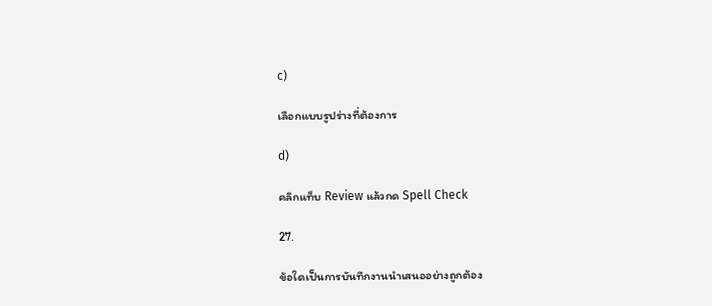c)

เลือกแบบรูปร่างที่ต้องการ

d)

คลิกแท็บ Review แล้วกด Spell Check

27.

ข้อใดเป็นการบันทึกงานนำเสนออย่างถูกต้อง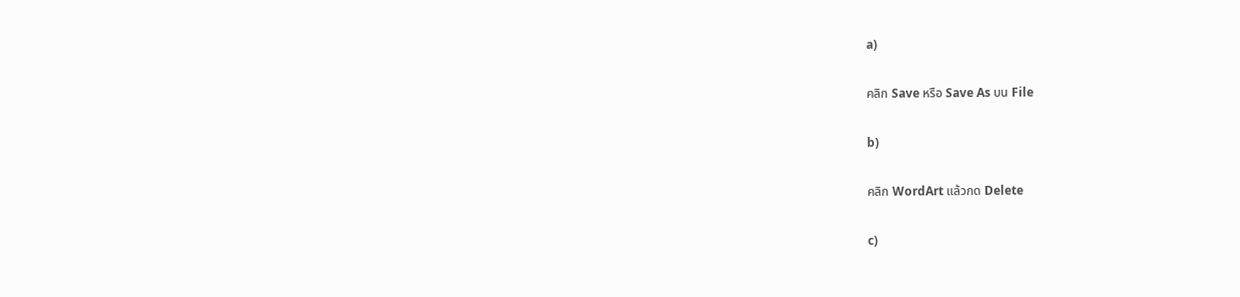a)

คลิก Save หรือ Save As บน File

b)

คลิก WordArt แล้วกด Delete

c)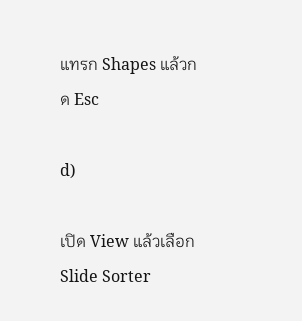แทรก Shapes แล้วกด Esc

d)

เปิด View แล้วเลือก Slide Sorter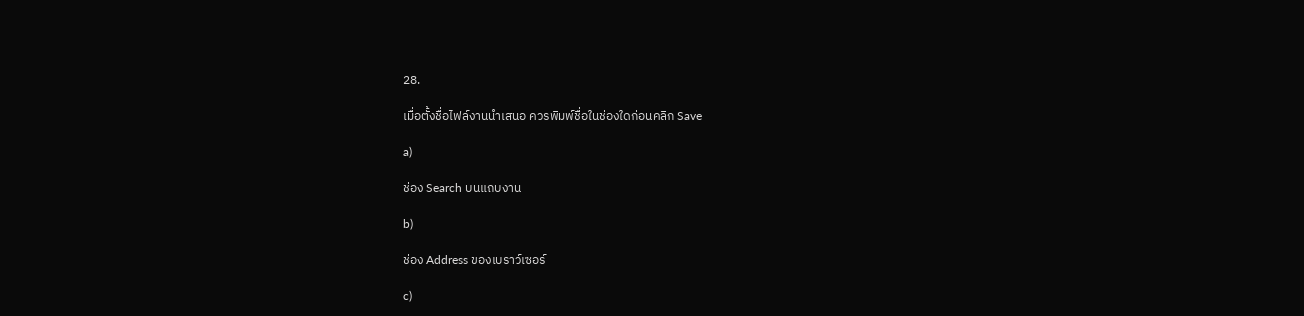28.

เมื่อตั้งชื่อไฟล์งานนำเสนอ ควรพิมพ์ชื่อในช่องใดก่อนคลิก Save

a)

ช่อง Search บนแถบงาน

b)

ช่อง Address ของเบราว์เซอร์

c)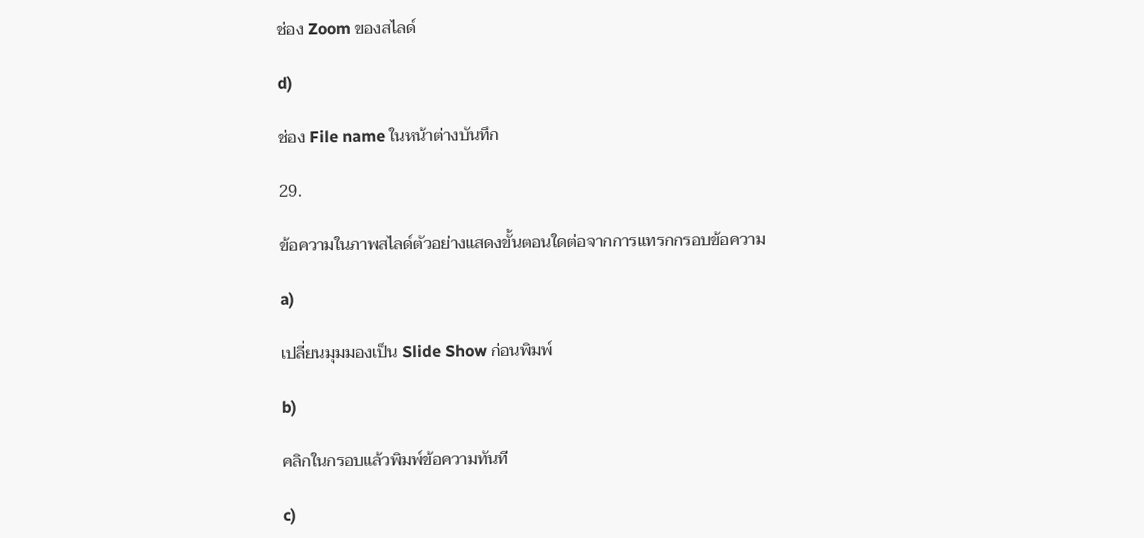ช่อง Zoom ของสไลด์

d)

ช่อง File name ในหน้าต่างบันทึก

29.

ข้อความในภาพสไลด์ตัวอย่างแสดงขั้นตอนใดต่อจากการแทรกกรอบข้อความ

a)

เปลี่ยนมุมมองเป็น Slide Show ก่อนพิมพ์

b)

คลิกในกรอบแล้วพิมพ์ข้อความทันที

c)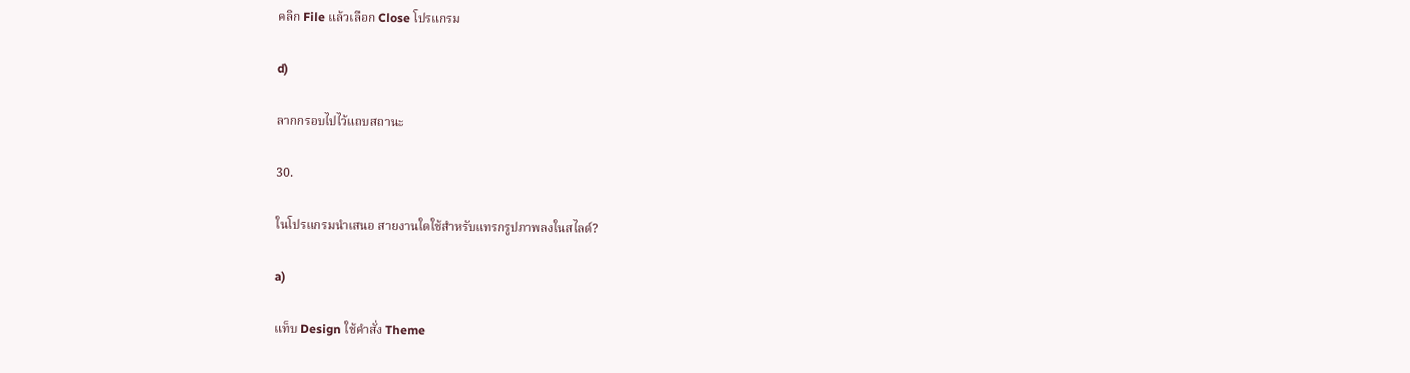คลิก File แล้วเลือก Close โปรแกรม

d)

ลากกรอบไปไว้แถบสถานะ

30.

ในโปรแกรมนำเสนอ สายงานใดใช้สำหรับแทรกรูปภาพลงในสไลด์?

a)

แท็บ Design ใช้คำสั่ง Theme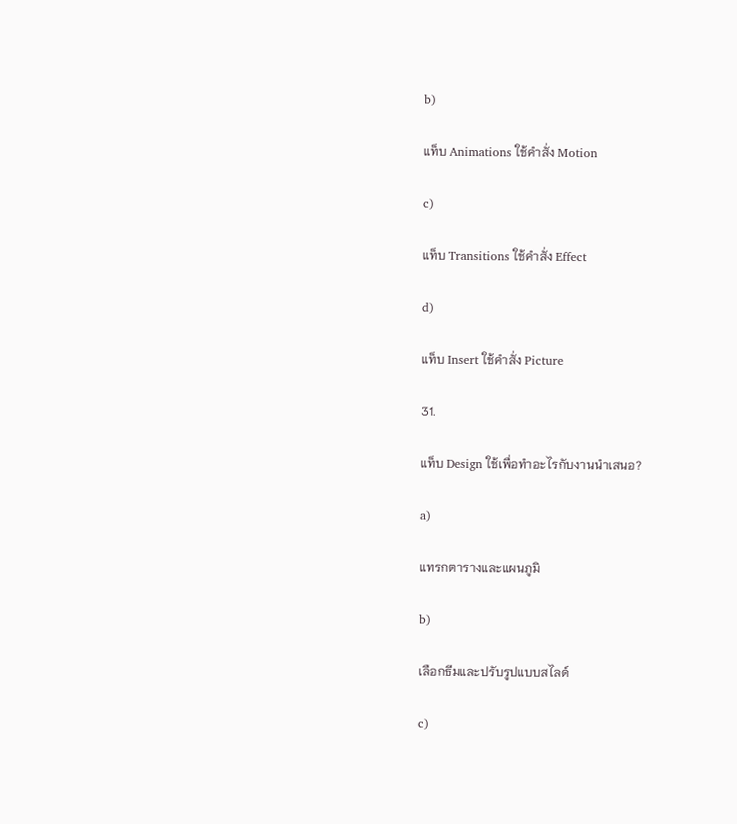b)

แท็บ Animations ใช้คำสั่ง Motion

c)

แท็บ Transitions ใช้คำสั่ง Effect

d)

แท็บ Insert ใช้คำสั่ง Picture

31.

แท็บ Design ใช้เพื่อทำอะไรกับงานนำเสนอ?

a)

แทรกตารางและแผนภูมิ

b)

เลือกธีมและปรับรูปแบบสไลด์

c)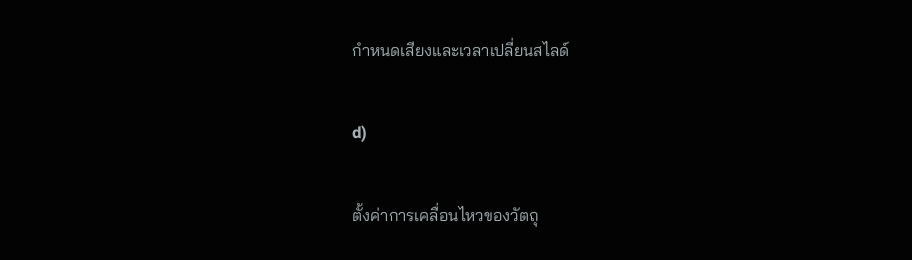กำหนดเสียงและเวลาเปลี่ยนสไลด์

d)

ตั้งค่าการเคลื่อนไหวของวัตถุ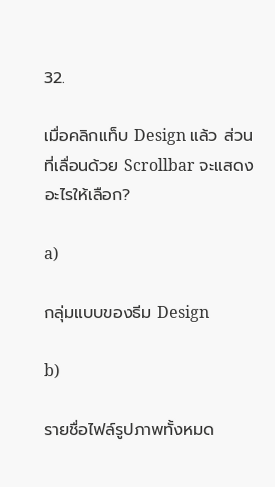32.

เมื่อคลิกแท็บ Design แล้ว ส่วนที่เลื่อนด้วย Scrollbar จะแสดงอะไรให้เลือก?

a)

กลุ่มแบบของธีม Design

b)

รายชื่อไฟล์รูปภาพทั้งหมด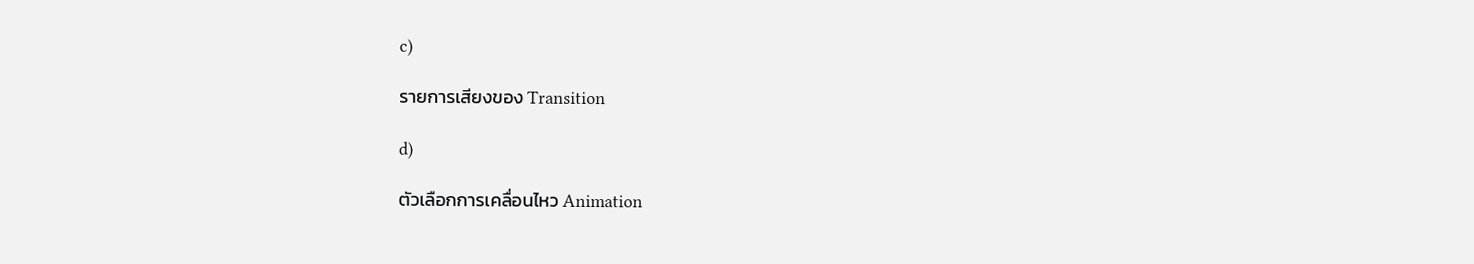c)

รายการเสียงของ Transition

d)

ตัวเลือกการเคลื่อนไหว Animation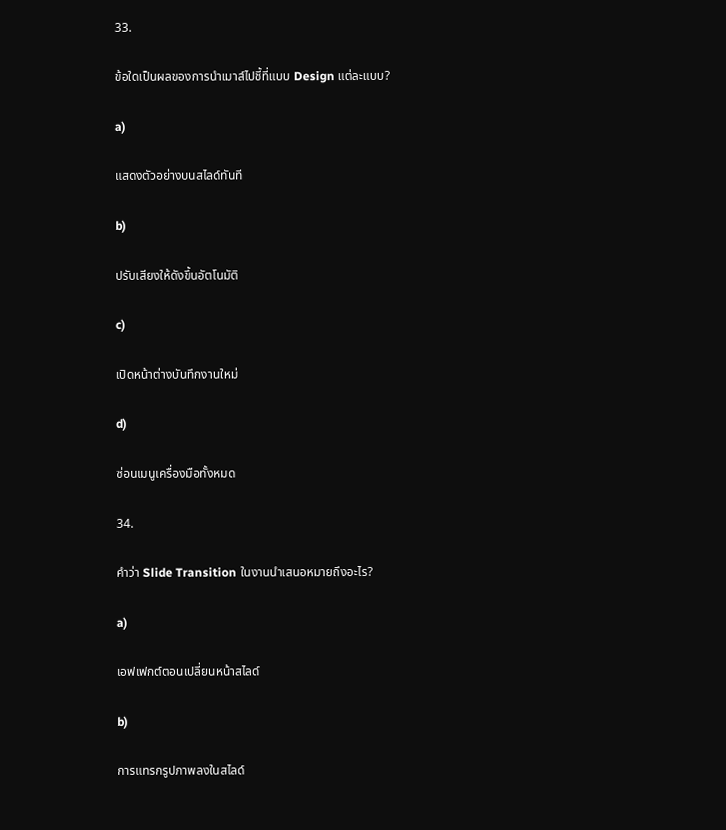33.

ข้อใดเป็นผลของการนำเมาส์ไปชี้ที่แบบ Design แต่ละแบบ?

a)

แสดงตัวอย่างบนสไลด์ทันที

b)

ปรับเสียงให้ดังขึ้นอัตโนมัติ

c)

เปิดหน้าต่างบันทึกงานใหม่

d)

ซ่อนเมนูเครื่องมือทั้งหมด

34.

คำว่า Slide Transition ในงานนำเสนอหมายถึงอะไร?

a)

เอฟเฟกต์ตอนเปลี่ยนหน้าสไลด์

b)

การแทรกรูปภาพลงในสไลด์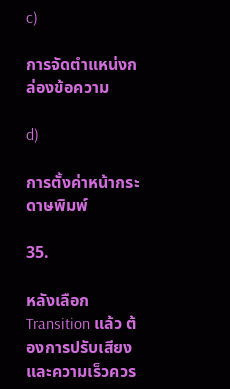c)

การจัดตำแหน่งกล่องข้อความ

d)

การตั้งค่าหน้ากระดาษพิมพ์

35.

หลังเลือก Transition แล้ว ต้องการปรับเสียงและความเร็วควร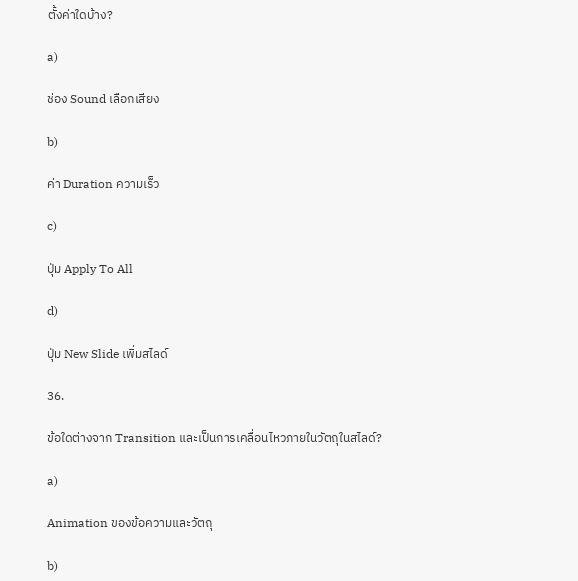ตั้งค่าใดบ้าง?

a)

ช่อง Sound เลือกเสียง

b)

ค่า Duration ความเร็ว

c)

ปุ่ม Apply To All

d)

ปุ่ม New Slide เพิ่มสไลด์

36.

ข้อใดต่างจาก Transition และเป็นการเคลื่อนไหวภายในวัตถุในสไลด์?

a)

Animation ของข้อความและวัตถุ

b)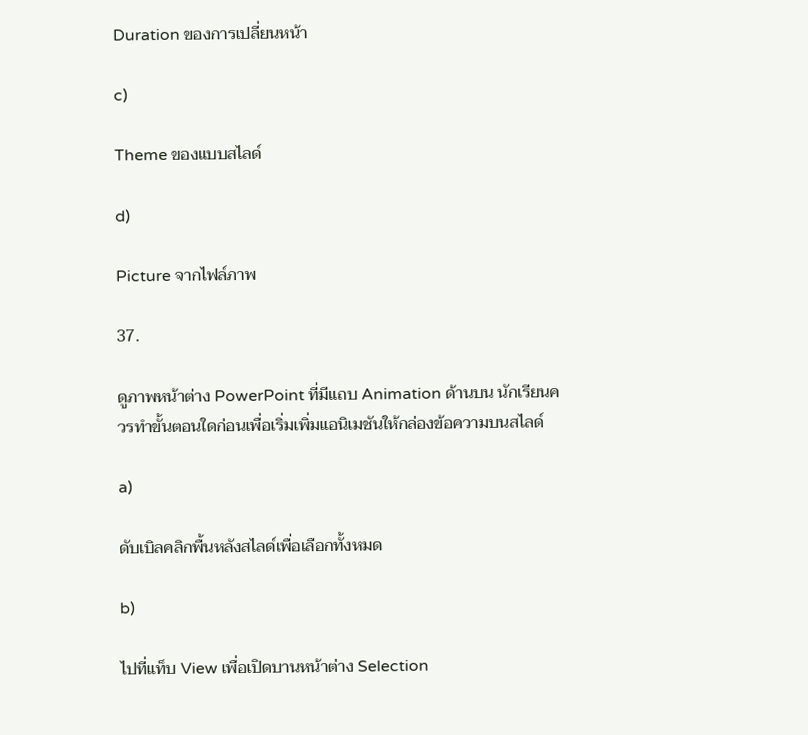Duration ของการเปลี่ยนหน้า

c)

Theme ของแบบสไลด์

d)

Picture จากไฟล์ภาพ

37.

ดูภาพหน้าต่าง PowerPoint ที่มีแถบ Animation ด้านบน นักเรียนควรทำขั้นตอนใดก่อนเพื่อเริ่มเพิ่มแอนิเมชันให้กล่องข้อความบนสไลด์

a)

ดับเบิลคลิกพื้นหลังสไลด์เพื่อเลือกทั้งหมด

b)

ไปที่แท็บ View เพื่อเปิดบานหน้าต่าง Selection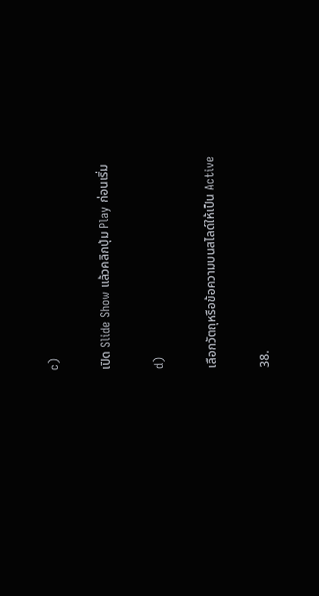c)

เปิด Slide Show แล้วคลิกปุ่ม Play ก่อนเริ่ม

d)

เลือกวัตถุหรือข้อความบนสไลด์ให้เป็น Active

38.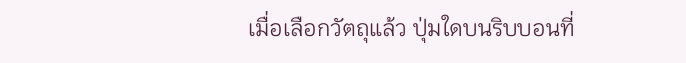เมื่อเลือกวัตถุแล้ว ปุ่มใดบนริบบอนที่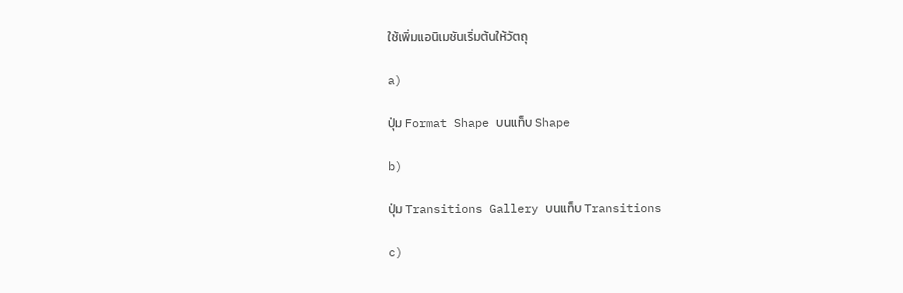ใช้เพิ่มแอนิเมชันเริ่มต้นให้วัตถุ

a)

ปุ่ม Format Shape บนแท็บ Shape

b)

ปุ่ม Transitions Gallery บนแท็บ Transitions

c)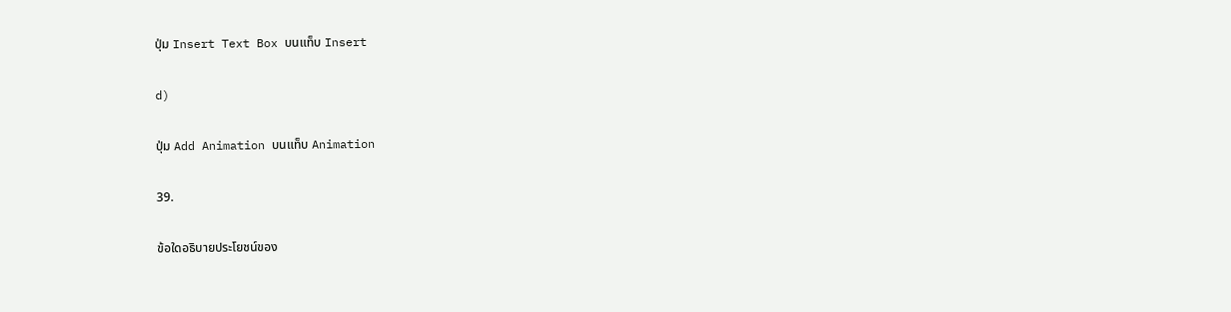ปุ่ม Insert Text Box บนแท็บ Insert

d)

ปุ่ม Add Animation บนแท็บ Animation

39.

ข้อใดอธิบายประโยชน์ของ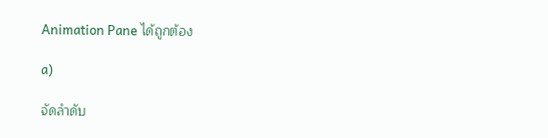Animation Pane ได้ถูกต้อง

a)

จัดลำดับ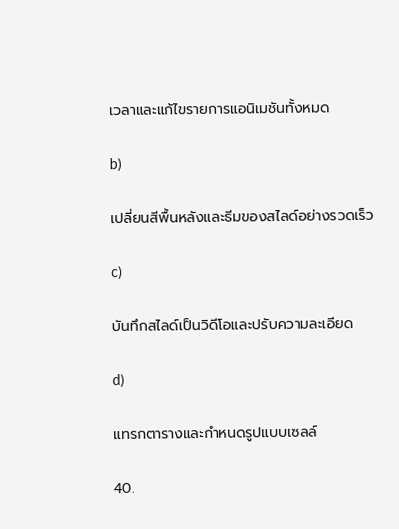เวลาและแก้ไขรายการแอนิเมชันทั้งหมด

b)

เปลี่ยนสีพื้นหลังและธีมของสไลด์อย่างรวดเร็ว

c)

บันทึกสไลด์เป็นวิดีโอและปรับความละเอียด

d)

แทรกตารางและกำหนดรูปแบบเซลล์

40.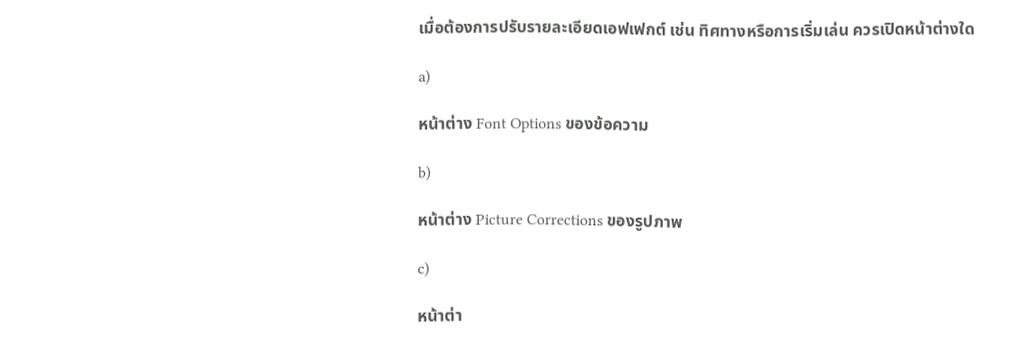เมื่อต้องการปรับรายละเอียดเอฟเฟกต์ เช่น ทิศทางหรือการเริ่มเล่น ควรเปิดหน้าต่างใด

a)

หน้าต่าง Font Options ของข้อความ

b)

หน้าต่าง Picture Corrections ของรูปภาพ

c)

หน้าต่า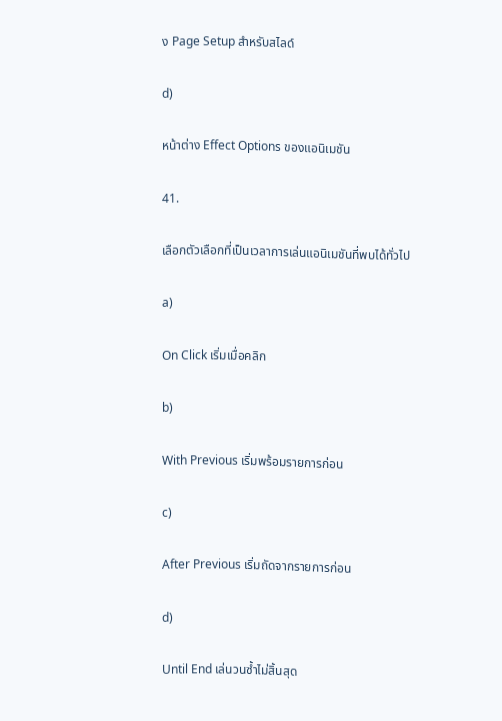ง Page Setup สำหรับสไลด์

d)

หน้าต่าง Effect Options ของแอนิเมชัน

41.

เลือกตัวเลือกที่เป็นเวลาการเล่นแอนิเมชันที่พบได้ทั่วไป

a)

On Click เริ่มเมื่อคลิก

b)

With Previous เริ่มพร้อมรายการก่อน

c)

After Previous เริ่มถัดจากรายการก่อน

d)

Until End เล่นวนซ้ำไม่สิ้นสุด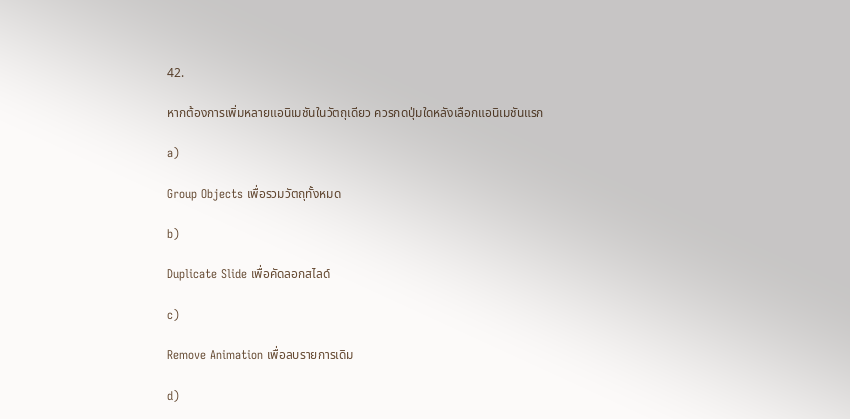42.

หากต้องการเพิ่มหลายแอนิเมชันในวัตถุเดียว ควรกดปุ่มใดหลังเลือกแอนิเมชันแรก

a)

Group Objects เพื่อรวมวัตถุทั้งหมด

b)

Duplicate Slide เพื่อคัดลอกสไลด์

c)

Remove Animation เพื่อลบรายการเดิม

d)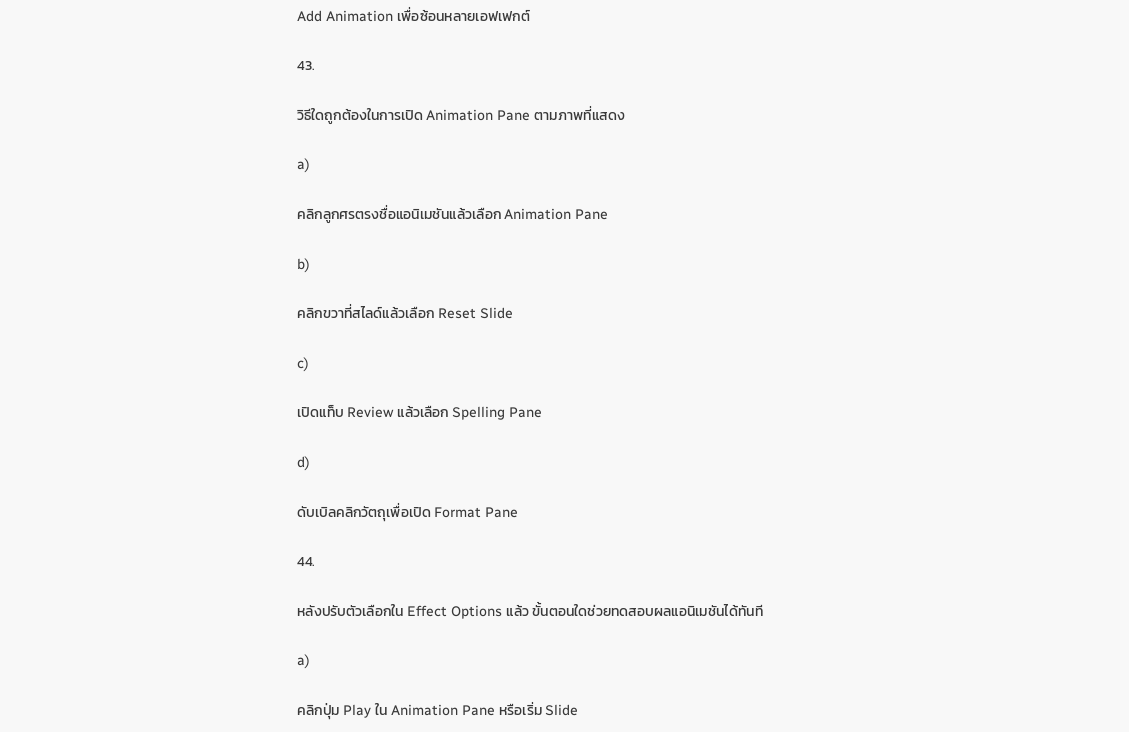Add Animation เพื่อซ้อนหลายเอฟเฟกต์

43.

วิธีใดถูกต้องในการเปิด Animation Pane ตามภาพที่แสดง

a)

คลิกลูกศรตรงชื่อแอนิเมชันแล้วเลือก Animation Pane

b)

คลิกขวาที่สไลด์แล้วเลือก Reset Slide

c)

เปิดแท็บ Review แล้วเลือก Spelling Pane

d)

ดับเบิลคลิกวัตถุเพื่อเปิด Format Pane

44.

หลังปรับตัวเลือกใน Effect Options แล้ว ขั้นตอนใดช่วยทดสอบผลแอนิเมชันได้ทันที

a)

คลิกปุ่ม Play ใน Animation Pane หรือเริ่ม Slide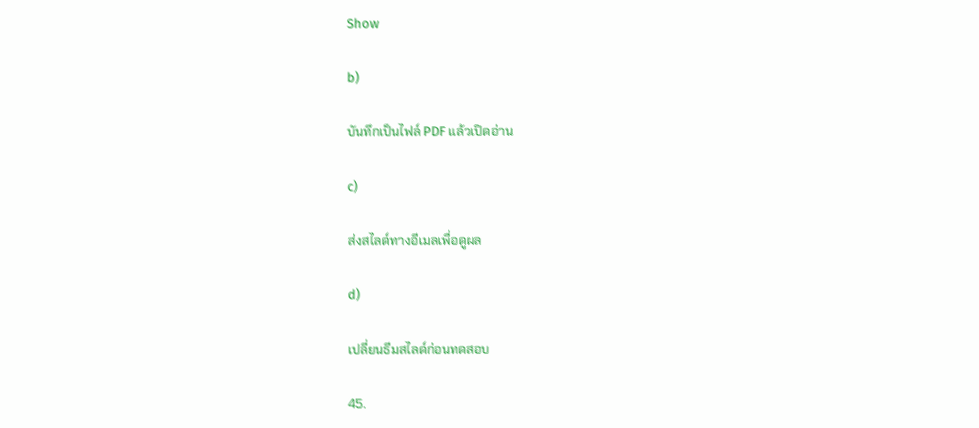Show

b)

บันทึกเป็นไฟล์ PDF แล้วเปิดอ่าน

c)

ส่งสไลด์ทางอีเมลเพื่อดูผล

d)

เปลี่ยนธีมสไลด์ก่อนทดสอบ

45.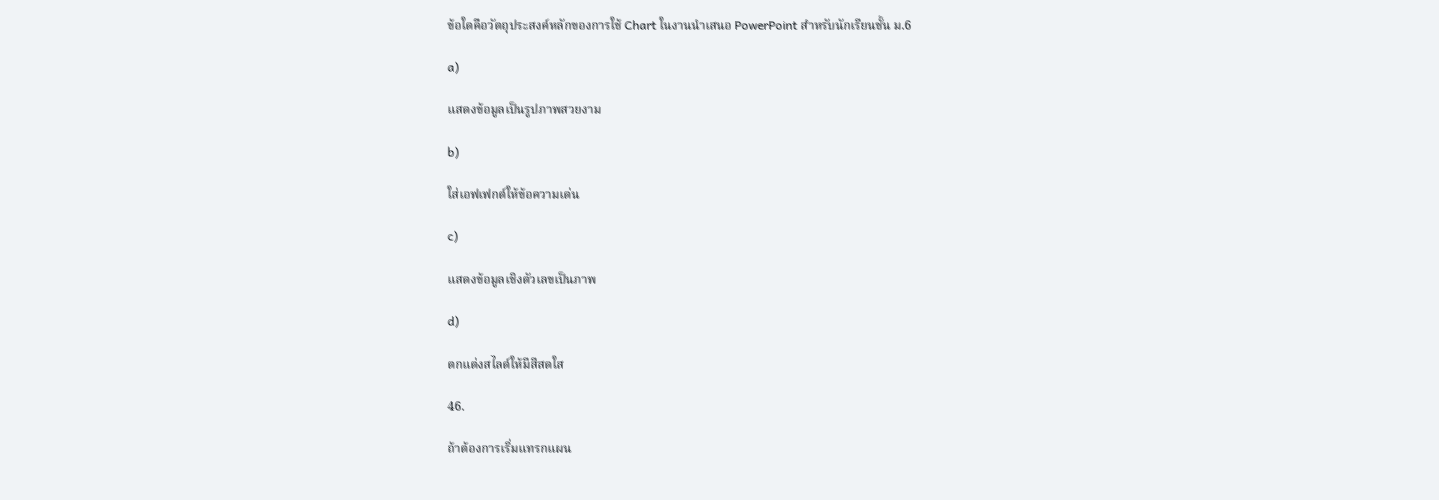ข้อใดคือวัตถุประสงค์หลักของการใช้ Chart ในงานนำเสนอ PowerPoint สำหรับนักเรียนชั้น ม.6

a)

แสดงข้อมูลเป็นรูปภาพสวยงาม

b)

ใส่เอฟเฟกต์ให้ข้อความเด่น

c)

แสดงข้อมูลเชิงตัวเลขเป็นภาพ

d)

ตกแต่งสไลด์ให้มีสีสดใส

46.

ถ้าต้องการเริ่มแทรกแผน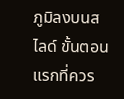ภูมิลงบนสไลด์ ขั้นตอนแรกที่ควร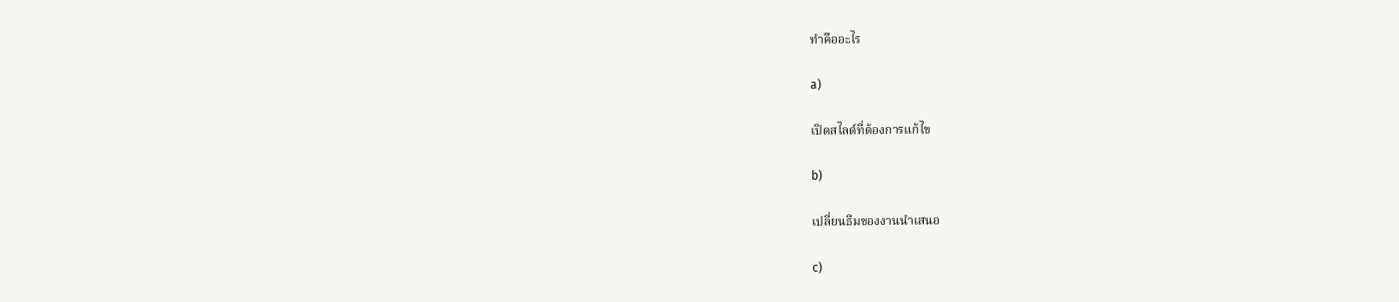ทำคืออะไร

a)

เปิดสไลด์ที่ต้องการแก้ไข

b)

เปลี่ยนธีมของงานนำเสนอ

c)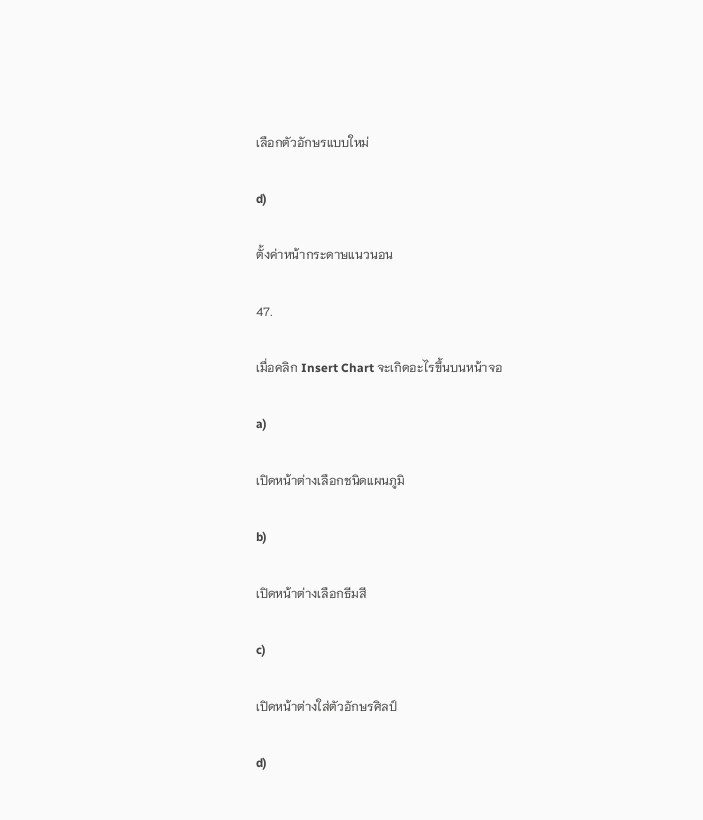เลือกตัวอักษรแบบใหม่

d)

ตั้งค่าหน้ากระดาษแนวนอน

47.

เมื่อคลิก Insert Chart จะเกิดอะไรขึ้นบนหน้าจอ

a)

เปิดหน้าต่างเลือกชนิดแผนภูมิ

b)

เปิดหน้าต่างเลือกธีมสี

c)

เปิดหน้าต่างใส่ตัวอักษรศิลป์

d)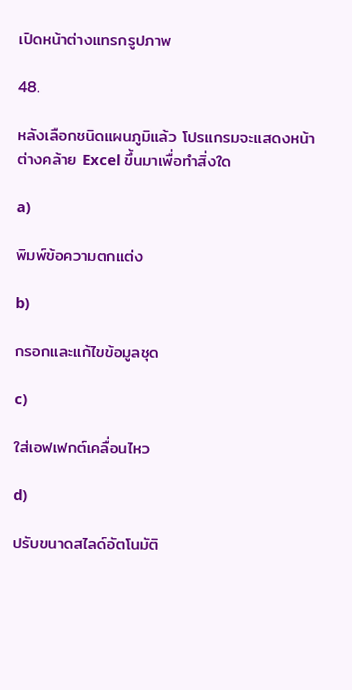เปิดหน้าต่างแทรกรูปภาพ

48.

หลังเลือกชนิดแผนภูมิแล้ว โปรแกรมจะแสดงหน้าต่างคล้าย Excel ขึ้นมาเพื่อทำสิ่งใด

a)

พิมพ์ข้อความตกแต่ง

b)

กรอกและแก้ไขข้อมูลชุด

c)

ใส่เอฟเฟกต์เคลื่อนไหว

d)

ปรับขนาดสไลด์อัตโนมัติ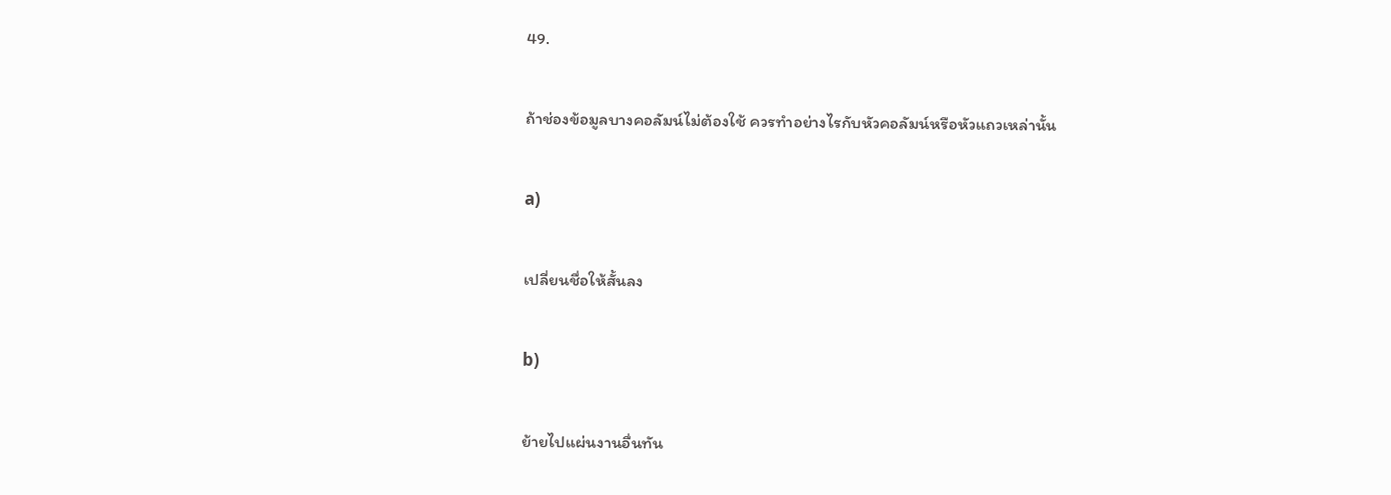49.

ถ้าช่องข้อมูลบางคอลัมน์ไม่ต้องใช้ ควรทำอย่างไรกับหัวคอลัมน์หรือหัวแถวเหล่านั้น

a)

เปลี่ยนชื่อให้สั้นลง

b)

ย้ายไปแผ่นงานอื่นทัน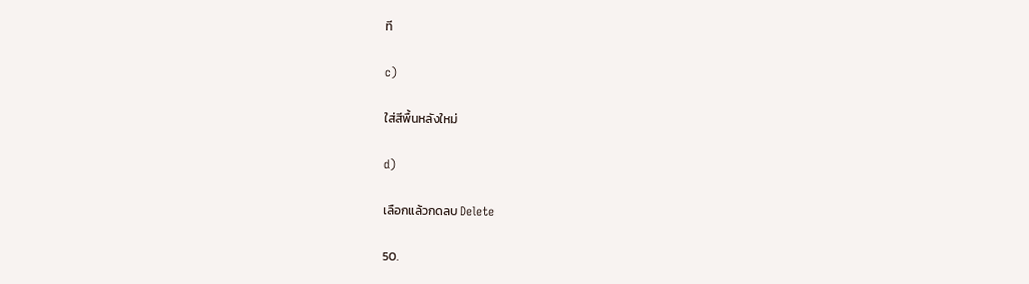ที

c)

ใส่สีพื้นหลังใหม่

d)

เลือกแล้วกดลบ Delete

50.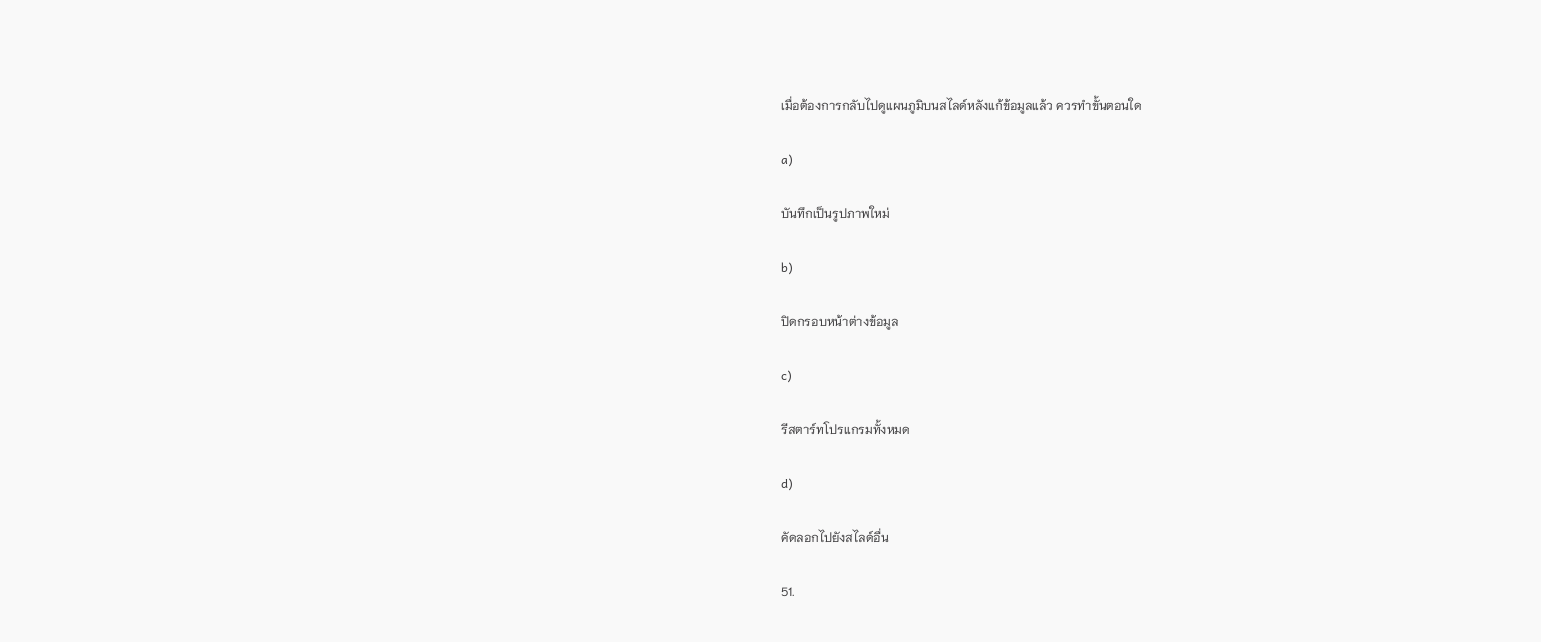เมื่อต้องการกลับไปดูแผนภูมิบนสไลด์หลังแก้ข้อมูลแล้ว ควรทำขั้นตอนใด

a)

บันทึกเป็นรูปภาพใหม่

b)

ปิดกรอบหน้าต่างข้อมูล

c)

รีสตาร์ทโปรแกรมทั้งหมด

d)

คัดลอกไปยังสไลด์อื่น

51.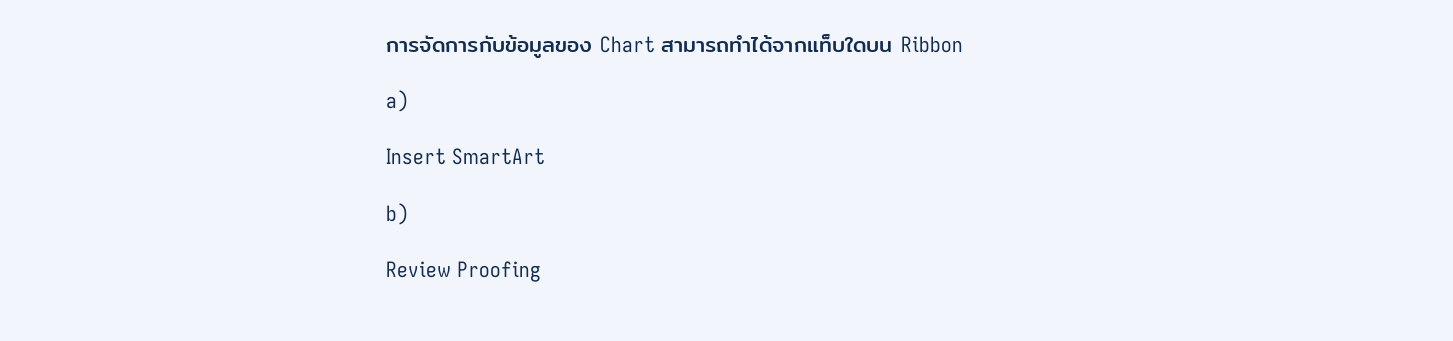การจัดการกับข้อมูลของ Chart สามารถทำได้จากแท็บใดบน Ribbon

a)

Insert SmartArt

b)

Review Proofing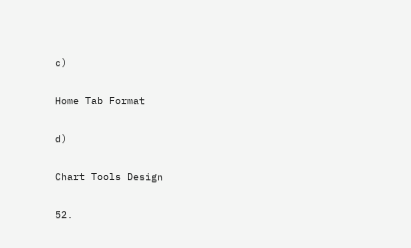c)

Home Tab Format

d)

Chart Tools Design

52.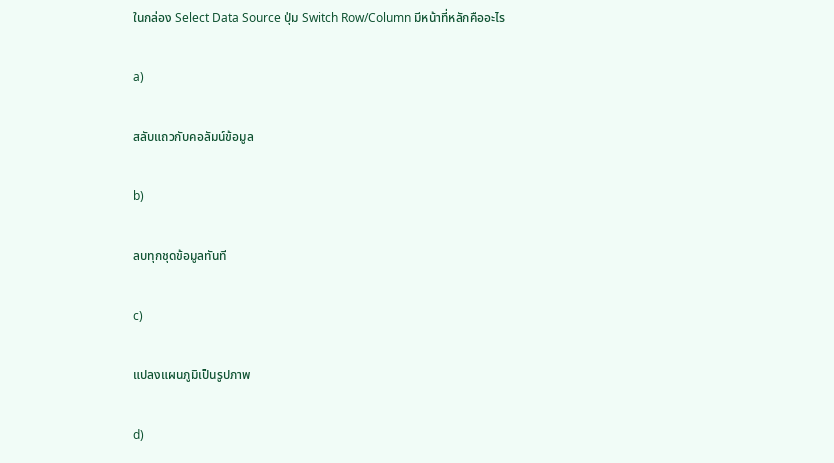ในกล่อง Select Data Source ปุ่ม Switch Row/Column มีหน้าที่หลักคืออะไร

a)

สลับแถวกับคอลัมน์ข้อมูล

b)

ลบทุกชุดข้อมูลทันที

c)

แปลงแผนภูมิเป็นรูปภาพ

d)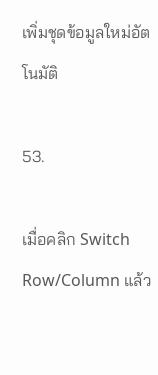เพิ่มชุดข้อมูลใหม่อัตโนมัติ

53.

เมื่อคลิก Switch Row/Column แล้ว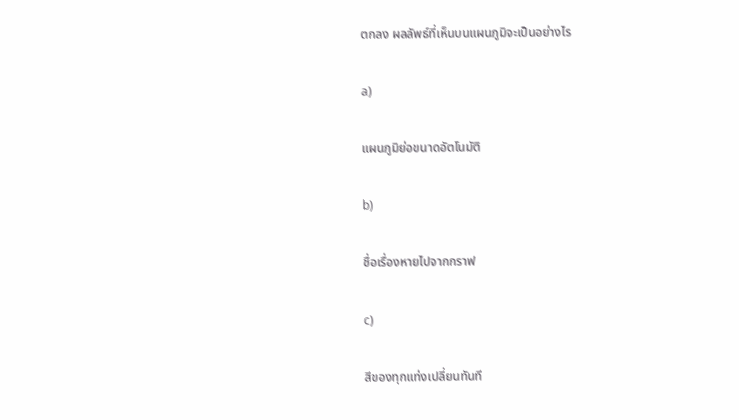ตกลง ผลลัพธ์ที่เห็นบนแผนภูมิจะเป็นอย่างไร

a)

แผนภูมิย่อขนาดอัตโนมัติ

b)

ชื่อเรื่องหายไปจากกราฟ

c)

สีของทุกแท่งเปลี่ยนทันที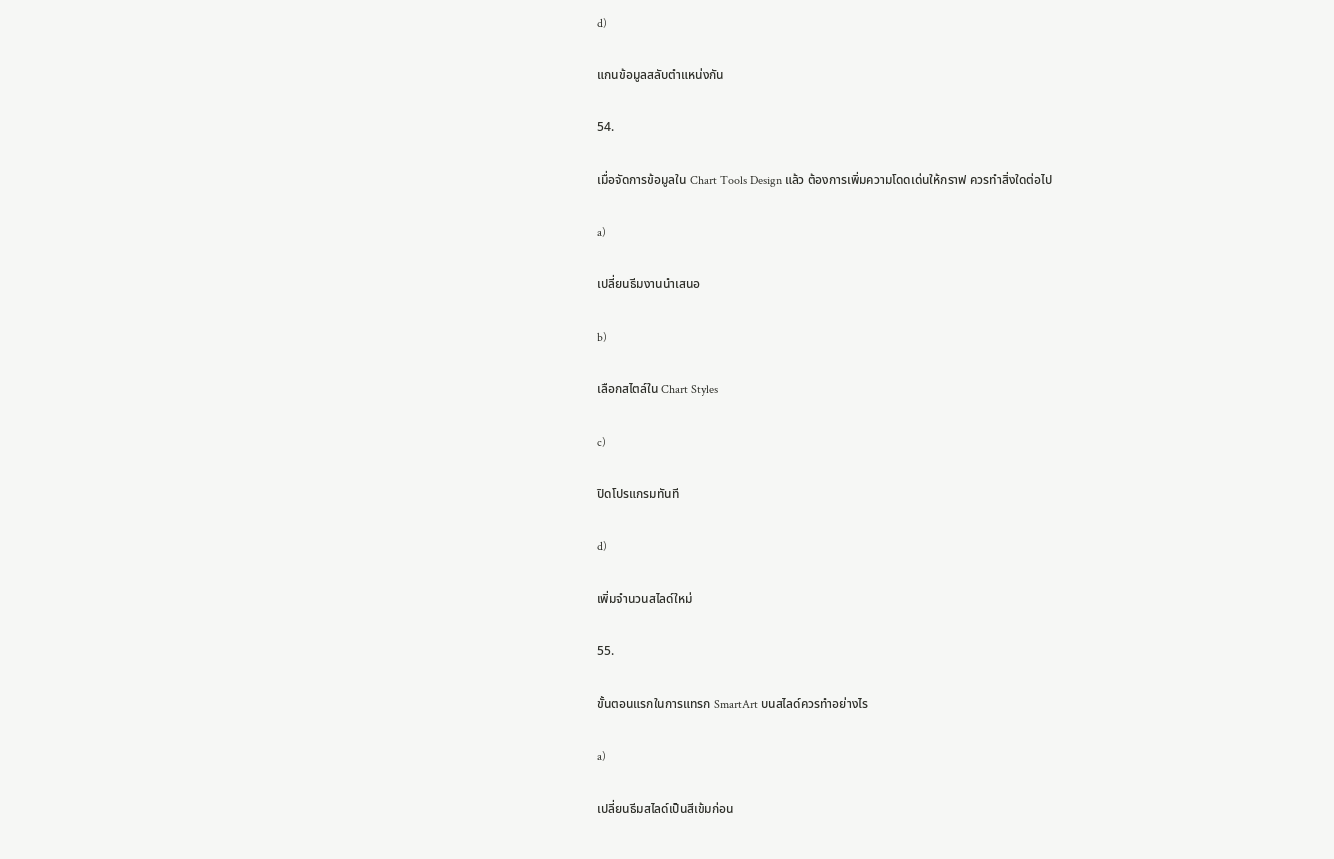d)

แกนข้อมูลสลับตำแหน่งกัน

54.

เมื่อจัดการข้อมูลใน Chart Tools Design แล้ว ต้องการเพิ่มความโดดเด่นให้กราฟ ควรทำสิ่งใดต่อไป

a)

เปลี่ยนธีมงานนำเสนอ

b)

เลือกสไตล์ใน Chart Styles

c)

ปิดโปรแกรมทันที

d)

เพิ่มจำนวนสไลด์ใหม่

55.

ขั้นตอนแรกในการแทรก SmartArt บนสไลด์ควรทำอย่างไร

a)

เปลี่ยนธีมสไลด์เป็นสีเข้มก่อน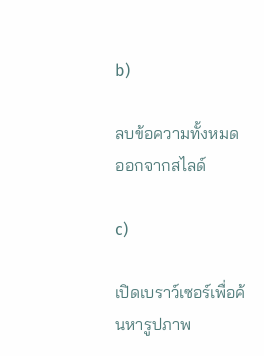b)

ลบข้อความทั้งหมดออกจากสไลด์

c)

เปิดเบราว์เซอร์เพื่อค้นหารูปภาพ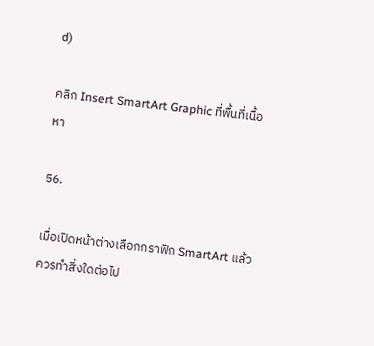d)

คลิก Insert SmartArt Graphic ที่พื้นที่เนื้อหา

56.

เมื่อเปิดหน้าต่างเลือกกราฟิก SmartArt แล้ว ควรทำสิ่งใดต่อไป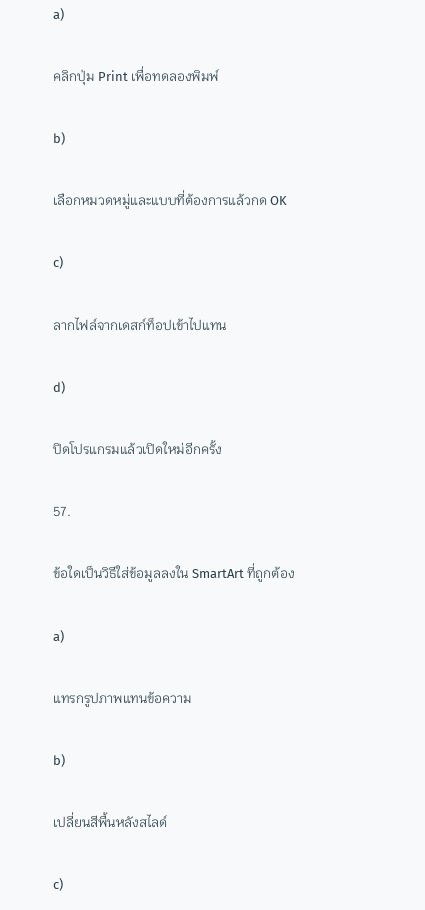a)

คลิกปุ่ม Print เพื่อทดลองพิมพ์

b)

เลือกหมวดหมู่และแบบที่ต้องการแล้วกด OK

c)

ลากไฟล์จากเดสก์ท็อปเข้าไปแทน

d)

ปิดโปรแกรมแล้วเปิดใหม่อีกครั้ง

57.

ข้อใดเป็นวิธีใส่ข้อมูลลงใน SmartArt ที่ถูกต้อง

a)

แทรกรูปภาพแทนข้อความ

b)

เปลี่ยนสีพื้นหลังสไลด์

c)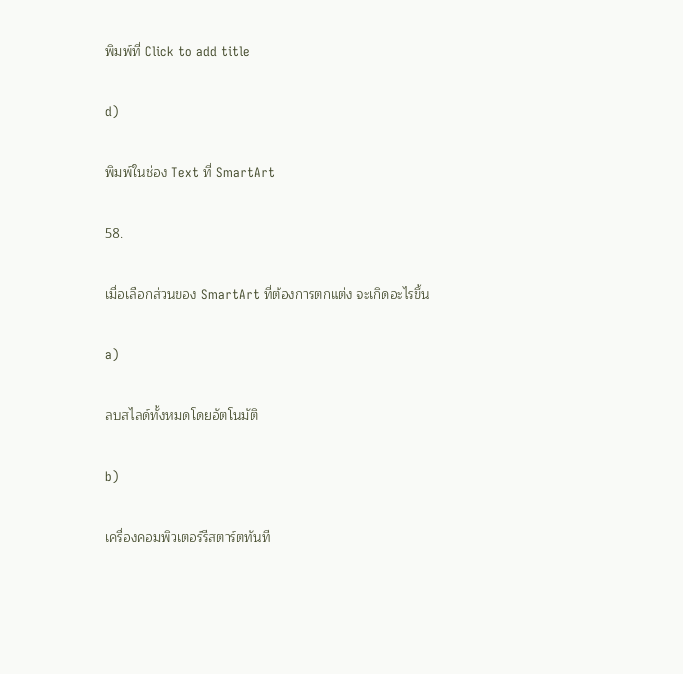พิมพ์ที่ Click to add title

d)

พิมพ์ในช่อง Text ที่ SmartArt

58.

เมื่อเลือกส่วนของ SmartArt ที่ต้องการตกแต่ง จะเกิดอะไรขึ้น

a)

ลบสไลด์ทั้งหมดโดยอัตโนมัติ

b)

เครื่องคอมพิวเตอร์รีสตาร์ตทันที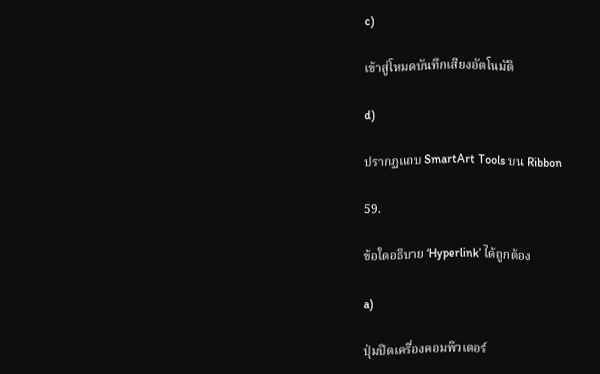c)

เข้าสู่โหมดบันทึกเสียงอัตโนมัติ

d)

ปรากฏแถบ SmartArt Tools บน Ribbon

59.

ข้อใดอธิบาย ‘Hyperlink’ ได้ถูกต้อง

a)

ปุ่มปิดเครื่องคอมพิวเตอร์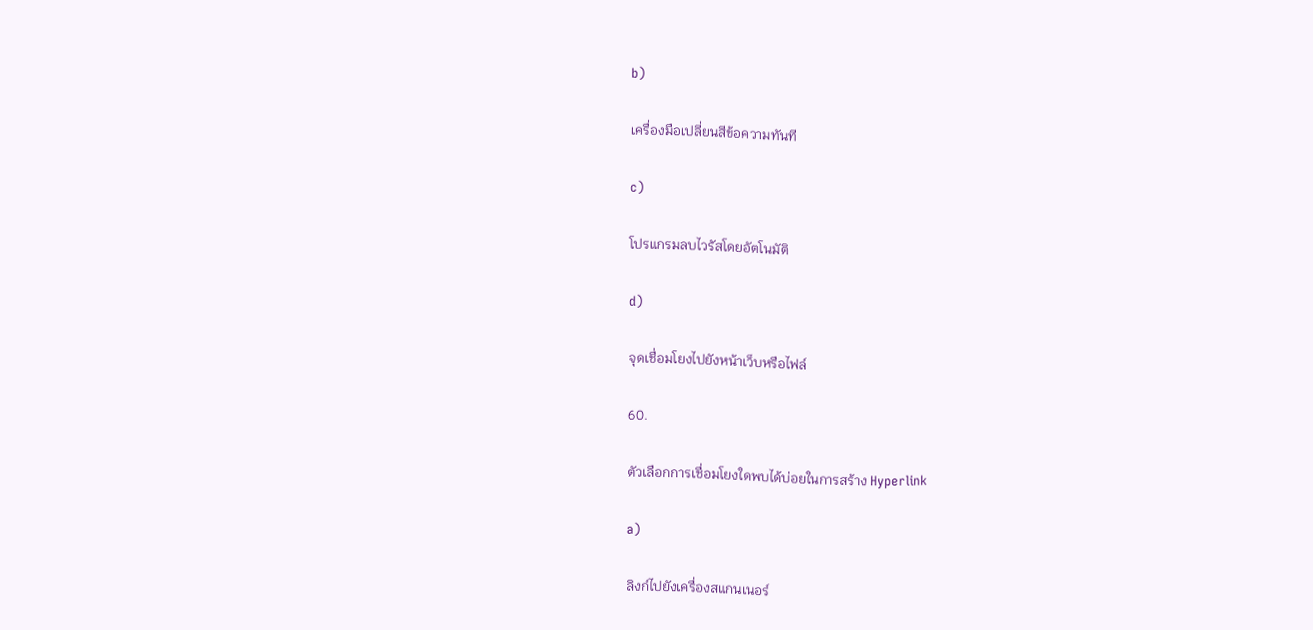b)

เครื่องมือเปลี่ยนสีข้อความทันที

c)

โปรแกรมลบไวรัสโดยอัตโนมัติ

d)

จุดเชื่อมโยงไปยังหน้าเว็บหรือไฟล์

60.

ตัวเลือกการเชื่อมโยงใดพบได้บ่อยในการสร้าง Hyperlink

a)

ลิงก์ไปยังเครื่องสแกนเนอร์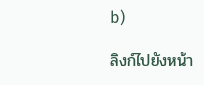b)

ลิงก์ไปยังหน้า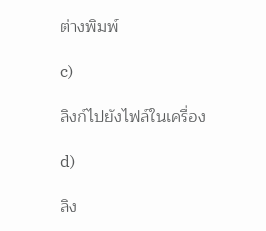ต่างพิมพ์

c)

ลิงก์ไปยังไฟล์ในเครื่อง

d)

ลิง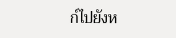ก์ไปยังห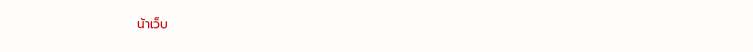น้าเว็บ